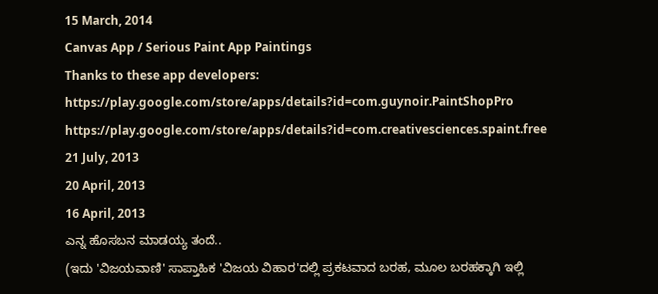15 March, 2014
Canvas App / Serious Paint App Paintings
Thanks to these app developers:
https://play.google.com/store/apps/details?id=com.guynoir.PaintShopPro
https://play.google.com/store/apps/details?id=com.creativesciences.spaint.free
21 July, 2013
20 April, 2013
16 April, 2013
ಎನ್ನ ಹೊಸಬನ ಮಾಡಯ್ಯ ತಂದೆ..
(ಇದು 'ವಿಜಯವಾಣಿ' ಸಾಪ್ತಾಹಿಕ 'ವಿಜಯ ವಿಹಾರ'ದಲ್ಲಿ ಪ್ರಕಟವಾದ ಬರಹ, ಮೂಲ ಬರಹಕ್ಕಾಗಿ ಇಲ್ಲಿ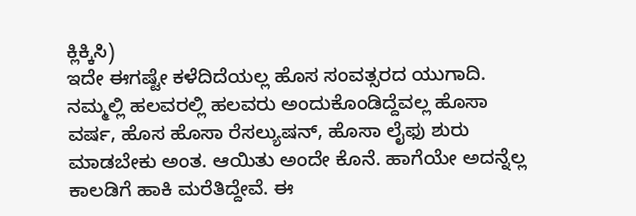ಕ್ಲಿಕ್ಕಿಸಿ)
ಇದೇ ಈಗಷ್ಟೇ ಕಳೆದಿದೆಯಲ್ಲ ಹೊಸ ಸಂವತ್ಸರದ ಯುಗಾದಿ. ನಮ್ಮಲ್ಲಿ ಹಲವರಲ್ಲಿ ಹಲವರು ಅಂದುಕೊಂಡಿದ್ದೆವಲ್ಲ ಹೊಸಾ ವರ್ಷ, ಹೊಸ ಹೊಸಾ ರೆಸಲ್ಯುಷನ್, ಹೊಸಾ ಲೈಫು ಶುರು ಮಾಡಬೇಕು ಅಂತ. ಆಯಿತು ಅಂದೇ ಕೊನೆ. ಹಾಗೆಯೇ ಅದನ್ನೆಲ್ಲ ಕಾಲಡಿಗೆ ಹಾಕಿ ಮರೆತಿದ್ದೇವೆ. ಈ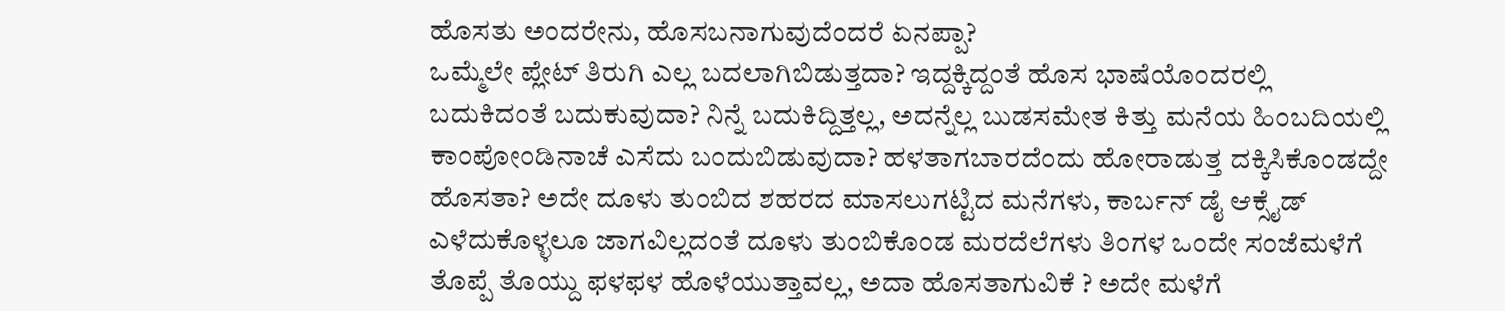ಹೊಸತು ಅಂದರೇನು, ಹೊಸಬನಾಗುವುದೆಂದರೆ ಏನಪ್ಪಾ?
ಒಮ್ಮೆಲೇ ಪ್ಲೇಟ್ ತಿರುಗಿ ಎಲ್ಲ ಬದಲಾಗಿಬಿಡುತ್ತದಾ? ಇದ್ದಕ್ಕಿದ್ದಂತೆ ಹೊಸ ಭಾಷೆಯೊಂದರಲ್ಲಿ ಬದುಕಿದಂತೆ ಬದುಕುವುದಾ? ನಿನ್ನೆ ಬದುಕಿದ್ದಿತ್ತಲ್ಲ, ಅದನ್ನೆಲ್ಲ ಬುಡಸಮೇತ ಕಿತ್ತು ಮನೆಯ ಹಿಂಬದಿಯಲ್ಲಿ ಕಾಂಪೋಂಡಿನಾಚೆ ಎಸೆದು ಬಂದುಬಿಡುವುದಾ? ಹಳತಾಗಬಾರದೆಂದು ಹೋರಾಡುತ್ತ ದಕ್ಕಿಸಿಕೊಂಡದ್ದೇ ಹೊಸತಾ? ಅದೇ ದೂಳು ತುಂಬಿದ ಶಹರದ ಮಾಸಲುಗಟ್ಟಿದ ಮನೆಗಳು, ಕಾರ್ಬನ್ ಡೈ ಆಕ್ಸೈಡ್ ಎಳೆದುಕೊಳ್ಳಲೂ ಜಾಗವಿಲ್ಲದಂತೆ ದೂಳು ತುಂಬಿಕೊಂಡ ಮರದೆಲೆಗಳು ತಿಂಗಳ ಒಂದೇ ಸಂಜೆಮಳೆಗೆ ತೊಪ್ಪೆ ತೊಯ್ದು ಫಳಫಳ ಹೊಳೆಯುತ್ತಾವಲ್ಲ, ಅದಾ ಹೊಸತಾಗುವಿಕೆ ? ಅದೇ ಮಳೆಗೆ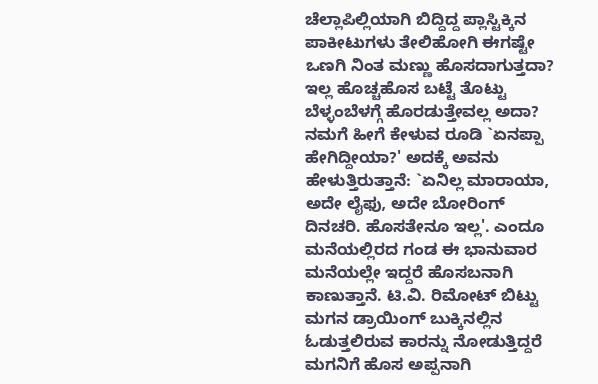ಚೆಲ್ಲಾಪಿಲ್ಲಿಯಾಗಿ ಬಿದ್ದಿದ್ದ ಪ್ಲಾಸ್ಟಿಕ್ಕಿನ ಪಾಕೀಟುಗಳು ತೇಲಿಹೋಗಿ ಈಗಷ್ಟೇ ಒಣಗಿ ನಿಂತ ಮಣ್ಣು ಹೊಸದಾಗುತ್ತದಾ? ಇಲ್ಲ ಹೊಚ್ಚಹೊಸ ಬಟ್ಟೆ ತೊಟ್ಟು ಬೆಳ್ಳಂಬೆಳಗ್ಗೆ ಹೊರಡುತ್ತೇವಲ್ಲ ಅದಾ?
ನಮಗೆ ಹೀಗೆ ಕೇಳುವ ರೂಡಿ `ಏನಪ್ಪಾ ಹೇಗಿದ್ದೀಯಾ?' ಅದಕ್ಕೆ ಅವನು ಹೇಳುತ್ತಿರುತ್ತಾನೆ: `ಏನಿಲ್ಲ ಮಾರಾಯಾ, ಅದೇ ಲೈಫು, ಅದೇ ಬೋರಿಂಗ್ ದಿನಚರಿ. ಹೊಸತೇನೂ ಇಲ್ಲ'. ಎಂದೂ ಮನೆಯಲ್ಲಿರದ ಗಂಡ ಈ ಭಾನುವಾರ ಮನೆಯಲ್ಲೇ ಇದ್ದರೆ ಹೊಸಬನಾಗಿ ಕಾಣುತ್ತಾನೆ. ಟಿ.ವಿ. ರಿಮೋಟ್ ಬಿಟ್ಟು ಮಗನ ಡ್ರಾಯಿಂಗ್ ಬುಕ್ಕಿನಲ್ಲಿನ ಓಡುತ್ತಲಿರುವ ಕಾರನ್ನು ನೋಡುತ್ತಿದ್ದರೆ ಮಗನಿಗೆ ಹೊಸ ಅಪ್ಪನಾಗಿ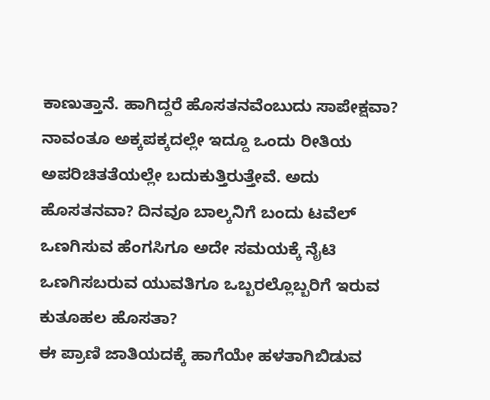ಕಾಣುತ್ತಾನೆ. ಹಾಗಿದ್ದರೆ ಹೊಸತನವೆಂಬುದು ಸಾಪೇಕ್ಷವಾ? ನಾವಂತೂ ಅಕ್ಕಪಕ್ಕದಲ್ಲೇ ಇದ್ದೂ ಒಂದು ರೀತಿಯ ಅಪರಿಚಿತತೆಯಲ್ಲೇ ಬದುಕುತ್ತಿರುತ್ತೇವೆ. ಅದು ಹೊಸತನವಾ? ದಿನವೂ ಬಾಲ್ಕನಿಗೆ ಬಂದು ಟವೆಲ್ ಒಣಗಿಸುವ ಹೆಂಗಸಿಗೂ ಅದೇ ಸಮಯಕ್ಕೆ ನೈಟಿ ಒಣಗಿಸಬರುವ ಯುವತಿಗೂ ಒಬ್ಬರಲ್ಲೊಬ್ಬರಿಗೆ ಇರುವ ಕುತೂಹಲ ಹೊಸತಾ?
ಈ ಪ್ರಾಣಿ ಜಾತಿಯದಕ್ಕೆ ಹಾಗೆಯೇ ಹಳತಾಗಿಬಿಡುವ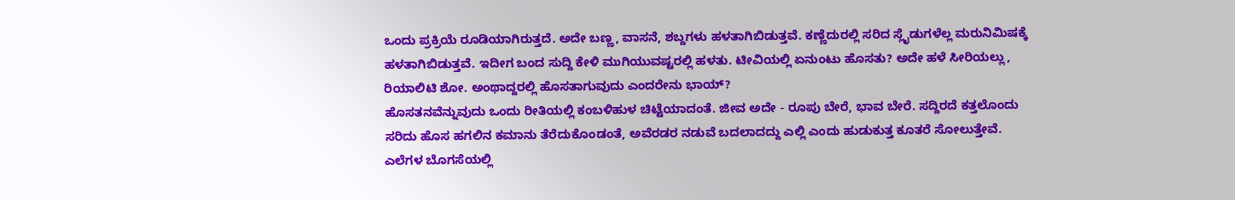ಒಂದು ಪ್ರಕ್ರಿಯೆ ರೂಡಿಯಾಗಿರುತ್ತದೆ. ಅದೇ ಬಣ್ಣ, ವಾಸನೆ, ಶಬ್ದಗಳು ಹಳತಾಗಿಬಿಡುತ್ತವೆ. ಕಣ್ಣೆದುರಲ್ಲಿ ಸರಿದ ಸ್ಲೈಡುಗಳೆಲ್ಲ ಮರುನಿಮಿಷಕ್ಕೆ ಹಳತಾಗಿಬಿಡುತ್ತವೆ. ಇದೀಗ ಬಂದ ಸುದ್ದಿ ಕೇಳಿ ಮುಗಿಯುವಷ್ಟರಲ್ಲಿ ಹಳತು. ಟೀವಿಯಲ್ಲಿ ಏನುಂಟು ಹೊಸತು? ಅದೇ ಹಳೆ ಸೀರಿಯಲ್ಲು, ರಿಯಾಲಿಟಿ ಶೋ. ಅಂಥಾದ್ದರಲ್ಲಿ ಹೊಸತಾಗುವುದು ಎಂದರೇನು ಭಾಯ್?
ಹೊಸತನವೆನ್ನುವುದು ಒಂದು ರೀತಿಯಲ್ಲಿ ಕಂಬಳಿಹುಳ ಚಿಟ್ಟೆಯಾದಂತೆ. ಜೀವ ಅದೇ - ರೂಪು ಬೇರೆ, ಭಾವ ಬೇರೆ. ಸದ್ದಿರದೆ ಕತ್ತಲೊಂದು ಸರಿದು ಹೊಸ ಹಗಲಿನ ಕಮಾನು ತೆರೆದುಕೊಂಡಂತೆ, ಅವೆರಡರ ನಡುವೆ ಬದಲಾದದ್ದು ಎಲ್ಲಿ ಎಂದು ಹುಡುಕುತ್ತ ಕೂತರೆ ಸೋಲುತ್ತೇವೆ. ಎಲೆಗಳ ಬೊಗಸೆಯಲ್ಲಿ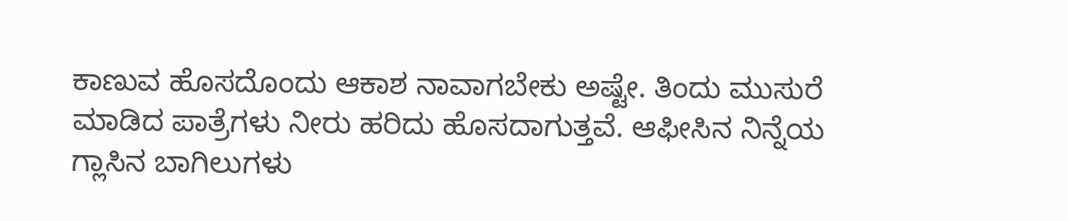ಕಾಣುವ ಹೊಸದೊಂದು ಆಕಾಶ ನಾವಾಗಬೇಕು ಅಷ್ಟೇ. ತಿಂದು ಮುಸುರೆ ಮಾಡಿದ ಪಾತ್ರೆಗಳು ನೀರು ಹರಿದು ಹೊಸದಾಗುತ್ತವೆ. ಆಫೀಸಿನ ನಿನ್ನೆಯ ಗ್ಲಾಸಿನ ಬಾಗಿಲುಗಳು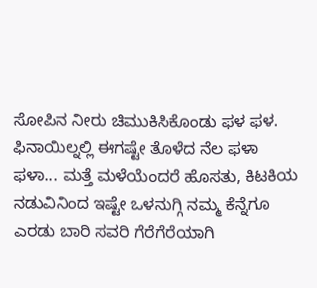ಸೋಪಿನ ನೀರು ಚಿಮುಕಿಸಿಕೊಂಡು ಫಳ ಫಳ. ಫಿನಾಯಿಲ್ನಲ್ಲಿ ಈಗಷ್ಟೇ ತೊಳೆದ ನೆಲ ಫಳಾ ಫಳಾ... ಮತ್ತೆ ಮಳೆಯೆಂದರೆ ಹೊಸತು, ಕಿಟಕಿಯ ನಡುವಿನಿಂದ ಇಷ್ಟೇ ಒಳನುಗ್ಗಿ ನಮ್ಮ ಕೆನ್ನೆಗೂ ಎರಡು ಬಾರಿ ಸವರಿ ಗೆರೆಗೆರೆಯಾಗಿ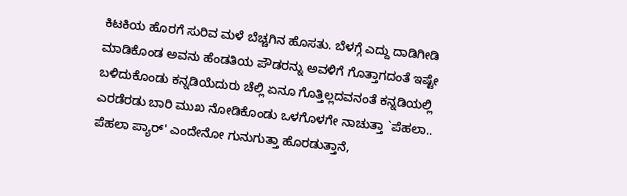ಕಿಟಕಿಯ ಹೊರಗೆ ಸುರಿವ ಮಳೆ ಬೆಚ್ಚಗಿನ ಹೊಸತು. ಬೆಳಗ್ಗೆ ಎದ್ದು ದಾಡಿಗೀಡಿ ಮಾಡಿಕೊಂಡ ಅವನು ಹೆಂಡತಿಯ ಪೌಡರನ್ನು ಅವಳಿಗೆ ಗೊತ್ತಾಗದಂತೆ ಇಷ್ಟೇ ಬಳಿದುಕೊಂಡು ಕನ್ನಡಿಯೆದುರು ಚೆಲ್ಲಿ ಏನೂ ಗೊತ್ತಿಲ್ಲದವನಂತೆ ಕನ್ನಡಿಯಲ್ಲಿ ಎರಡೆರಡು ಬಾರಿ ಮುಖ ನೋಡಿಕೊಂಡು ಒಳಗೊಳಗೇ ನಾಚುತ್ತಾ `ಪೆಹಲಾ.. ಪೆಹಲಾ ಪ್ಯಾರ್' ಎಂದೇನೋ ಗುನುಗುತ್ತಾ ಹೊರಡುತ್ತಾನೆ,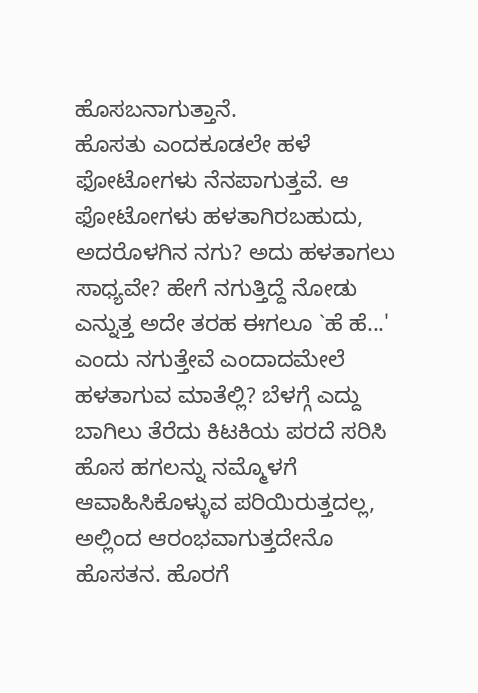ಹೊಸಬನಾಗುತ್ತಾನೆ.
ಹೊಸತು ಎಂದಕೂಡಲೇ ಹಳೆ ಫೋಟೋಗಳು ನೆನಪಾಗುತ್ತವೆ. ಆ ಫೋಟೋಗಳು ಹಳತಾಗಿರಬಹುದು, ಅದರೊಳಗಿನ ನಗು? ಅದು ಹಳತಾಗಲು ಸಾಧ್ಯವೇ? ಹೇಗೆ ನಗುತ್ತಿದ್ದೆ ನೋಡು ಎನ್ನುತ್ತ ಅದೇ ತರಹ ಈಗಲೂ `ಹೆ ಹೆ...' ಎಂದು ನಗುತ್ತೇವೆ ಎಂದಾದಮೇಲೆ ಹಳತಾಗುವ ಮಾತೆಲ್ಲಿ? ಬೆಳಗ್ಗೆ ಎದ್ದು ಬಾಗಿಲು ತೆರೆದು ಕಿಟಕಿಯ ಪರದೆ ಸರಿಸಿ ಹೊಸ ಹಗಲನ್ನು ನಮ್ಮೊಳಗೆ ಆವಾಹಿಸಿಕೊಳ್ಳುವ ಪರಿಯಿರುತ್ತದಲ್ಲ, ಅಲ್ಲಿಂದ ಆರಂಭವಾಗುತ್ತದೇನೊ ಹೊಸತನ. ಹೊರಗೆ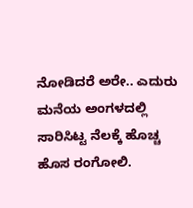ನೋಡಿದರೆ ಅರೇ.. ಎದುರು ಮನೆಯ ಅಂಗಳದಲ್ಲಿ ಸಾರಿಸಿಟ್ಟ ನೆಲಕ್ಕೆ ಹೊಚ್ಚ ಹೊಸ ರಂಗೋಲಿ.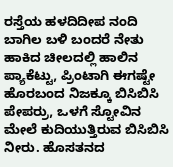ರಸ್ತೆಯ ಹಳದಿದೀಪ ನಂದಿ ಬಾಗಿಲ ಬಳಿ ಬಂದರೆ ನೇತು ಹಾಕಿದ ಚೀಲದಲ್ಲಿ ಹಾಲಿನ ಪ್ಯಾಕೆಟ್ಟು, ಪ್ರಿಂಟಾಗಿ ಈಗಷ್ಟೇ ಹೊರಬಂದ ನಿಜಕ್ಕೂ ಬಿಸಿಬಿಸಿ ಪೇಪರ್ರು, ಒಳಗೆ ಸ್ಟೋವಿನ ಮೇಲೆ ಕುದಿಯುತ್ತಿರುವ ಬಿಸಿಬಿಸಿ ನೀರು. ಹೊಸತನದ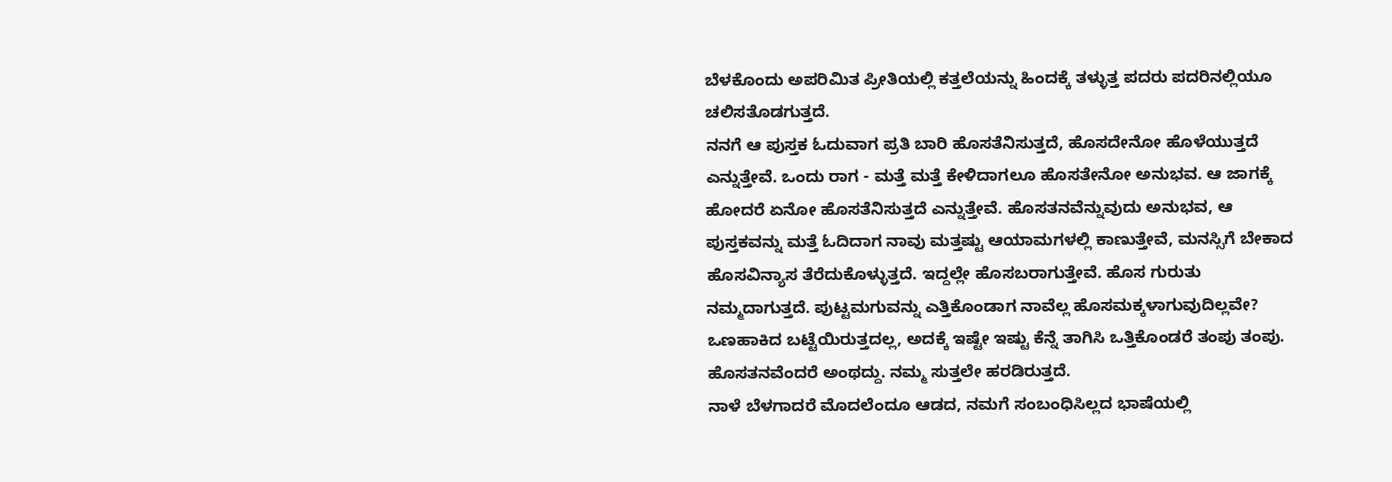ಬೆಳಕೊಂದು ಅಪರಿಮಿತ ಪ್ರೀತಿಯಲ್ಲಿ ಕತ್ತಲೆಯನ್ನು ಹಿಂದಕ್ಕೆ ತಳ್ಳುತ್ತ ಪದರು ಪದರಿನಲ್ಲಿಯೂ ಚಲಿಸತೊಡಗುತ್ತದೆ.
ನನಗೆ ಆ ಪುಸ್ತಕ ಓದುವಾಗ ಪ್ರತಿ ಬಾರಿ ಹೊಸತೆನಿಸುತ್ತದೆ, ಹೊಸದೇನೋ ಹೊಳೆಯುತ್ತದೆ ಎನ್ನುತ್ತೇವೆ. ಒಂದು ರಾಗ - ಮತ್ತೆ ಮತ್ತೆ ಕೇಳಿದಾಗಲೂ ಹೊಸತೇನೋ ಅನುಭವ. ಆ ಜಾಗಕ್ಕೆ ಹೋದರೆ ಏನೋ ಹೊಸತೆನಿಸುತ್ತದೆ ಎನ್ನುತ್ತೇವೆ. ಹೊಸತನವೆನ್ನುವುದು ಅನುಭವ, ಆ ಪುಸ್ತಕವನ್ನು ಮತ್ತೆ ಓದಿದಾಗ ನಾವು ಮತ್ತಷ್ಟು ಆಯಾಮಗಳಲ್ಲಿ ಕಾಣುತ್ತೇವೆ, ಮನಸ್ಸಿಗೆ ಬೇಕಾದ ಹೊಸವಿನ್ಯಾಸ ತೆರೆದುಕೊಳ್ಳುತ್ತದೆ. ಇದ್ದಲ್ಲೇ ಹೊಸಬರಾಗುತ್ತೇವೆ. ಹೊಸ ಗುರುತು ನಮ್ಮದಾಗುತ್ತದೆ. ಪುಟ್ಟಮಗುವನ್ನು ಎತ್ತಿಕೊಂಡಾಗ ನಾವೆಲ್ಲ ಹೊಸಮಕ್ಕಳಾಗುವುದಿಲ್ಲವೇ? ಒಣಹಾಕಿದ ಬಟ್ಟೆಯಿರುತ್ತದಲ್ಲ, ಅದಕ್ಕೆ ಇಷ್ಟೇ ಇಷ್ಟು ಕೆನ್ನೆ ತಾಗಿಸಿ ಒತ್ತಿಕೊಂಡರೆ ತಂಪು ತಂಪು. ಹೊಸತನವೆಂದರೆ ಅಂಥದ್ದು. ನಮ್ಮ ಸುತ್ತಲೇ ಹರಡಿರುತ್ತದೆ.
ನಾಳೆ ಬೆಳಗಾದರೆ ಮೊದಲೆಂದೂ ಆಡದ, ನಮಗೆ ಸಂಬಂಧಿಸಿಲ್ಲದ ಭಾಷೆಯಲ್ಲಿ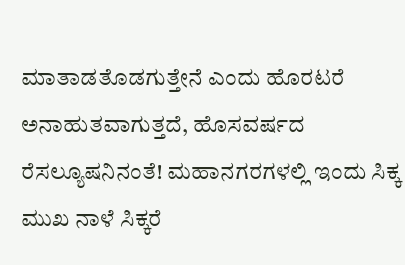ಮಾತಾಡತೊಡಗುತ್ತೇನೆ ಎಂದು ಹೊರಟರೆ ಅನಾಹುತವಾಗುತ್ತದೆ, ಹೊಸವರ್ಷದ ರೆಸಲ್ಯೂಷನಿನಂತೆ! ಮಹಾನಗರಗಳಲ್ಲಿ ಇಂದು ಸಿಕ್ಕ ಮುಖ ನಾಳೆ ಸಿಕ್ಕರೆ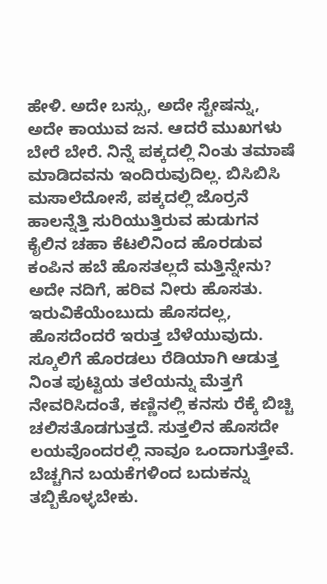ಹೇಳಿ. ಅದೇ ಬಸ್ಸು, ಅದೇ ಸ್ಟೇಷನ್ನು, ಅದೇ ಕಾಯುವ ಜನ. ಆದರೆ ಮುಖಗಳು ಬೇರೆ ಬೇರೆ. ನಿನ್ನೆ ಪಕ್ಕದಲ್ಲಿ ನಿಂತು ತಮಾಷೆ ಮಾಡಿದವನು ಇಂದಿರುವುದಿಲ್ಲ. ಬಿಸಿಬಿಸಿ ಮಸಾಲೆದೋಸೆ, ಪಕ್ಕದಲ್ಲಿ ಜೊರ್ರನೆ ಹಾಲನ್ನೆತ್ತಿ ಸುರಿಯುತ್ತಿರುವ ಹುಡುಗನ ಕೈಲಿನ ಚಹಾ ಕೆಟಲಿನಿಂದ ಹೊರಡುವ ಕಂಪಿನ ಹಬೆ ಹೊಸತಲ್ಲದೆ ಮತ್ತಿನ್ನೇನು? ಅದೇ ನದಿಗೆ, ಹರಿವ ನೀರು ಹೊಸತು. ಇರುವಿಕೆಯೆಂಬುದು ಹೊಸದಲ್ಲ, ಹೊಸದೆಂದರೆ ಇರುತ್ತ ಬೆಳೆಯುವುದು. ಸ್ಕೂಲಿಗೆ ಹೊರಡಲು ರೆಡಿಯಾಗಿ ಆಡುತ್ತ ನಿಂತ ಪುಟ್ಟಿಯ ತಲೆಯನ್ನು ಮೆತ್ತಗೆ ನೇವರಿಸಿದಂತೆ, ಕಣ್ಣಿನಲ್ಲಿ ಕನಸು ರೆಕ್ಕೆ ಬಿಚ್ಚಿ ಚಲಿಸತೊಡಗುತ್ತದೆ. ಸುತ್ತಲಿನ ಹೊಸದೇ ಲಯವೊಂದರಲ್ಲಿ ನಾವೂ ಒಂದಾಗುತ್ತೇವೆ. ಬೆಚ್ಚಗಿನ ಬಯಕೆಗಳಿಂದ ಬದುಕನ್ನು ತಬ್ಬಿಕೊಳ್ಳಬೇಕು.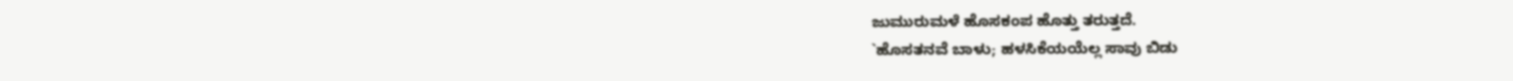ಜುಮುರುಮಳೆ ಹೊಸಕಂಪ ಹೊತ್ತು ತರುತ್ತದೆ.
`ಹೊಸತನವೆ ಬಾಳು; ಹಳಸಿಕೆಯಯೆಲ್ಲ ಸಾವು ಬಿಡು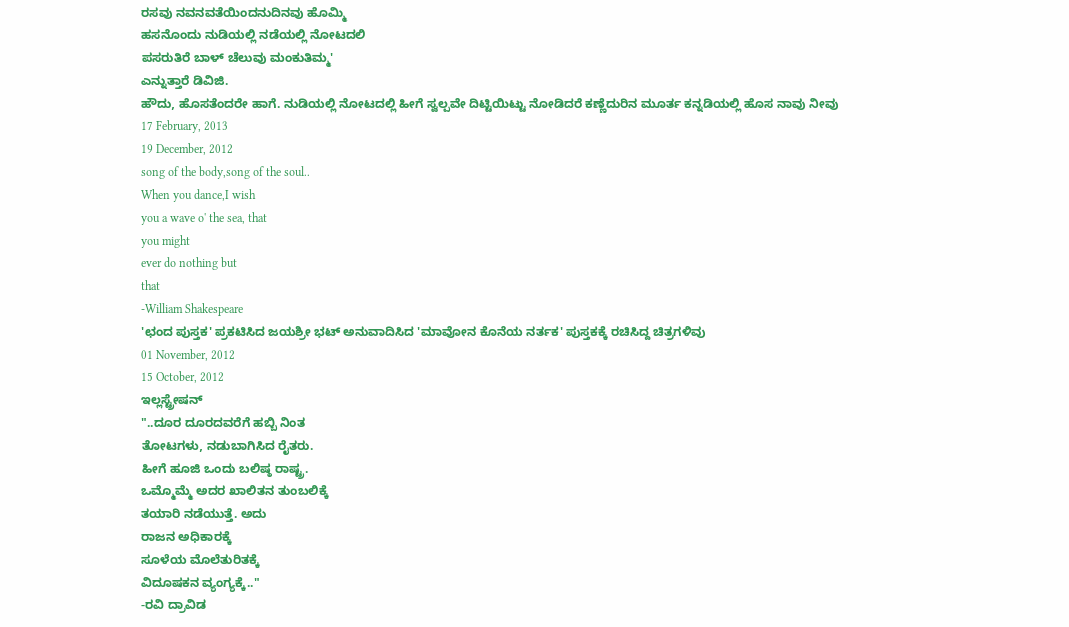ರಸವು ನವನವತೆಯಿಂದನುದಿನವು ಹೊಮ್ಮಿ
ಹಸನೊಂದು ನುಡಿಯಲ್ಲಿ ನಡೆಯಲ್ಲಿ ನೋಟದಲಿ
ಪಸರುತಿರೆ ಬಾಳ್ ಚೆಲುವು ಮಂಕುತಿಮ್ಮ'
ಎನ್ನುತ್ತಾರೆ ಡಿವಿಜಿ.
ಹೌದು, ಹೊಸತೆಂದರೇ ಹಾಗೆ. ನುಡಿಯಲ್ಲಿ ನೋಟದಲ್ಲಿ ಹೀಗೆ ಸ್ವಲ್ಪವೇ ದಿಟ್ಟಿಯಿಟ್ಟು ನೋಡಿದರೆ ಕಣ್ಣೆದುರಿನ ಮೂರ್ತ ಕನ್ನಡಿಯಲ್ಲಿ ಹೊಸ ನಾವು ನೀವು
17 February, 2013
19 December, 2012
song of the body,song of the soul..
When you dance,I wish
you a wave o' the sea, that
you might
ever do nothing but
that
-William Shakespeare
'ಛಂದ ಪುಸ್ತಕ' ಪ್ರಕಟಿಸಿದ ಜಯಶ್ರೀ ಭಟ್ ಅನುವಾದಿಸಿದ 'ಮಾವೋನ ಕೊನೆಯ ನರ್ತಕ' ಪುಸ್ತಕಕ್ಕೆ ರಚಿಸಿದ್ದ ಚಿತ್ರಗಳಿವು
01 November, 2012
15 October, 2012
ಇಲ್ಲಸ್ಟ್ರೇಷನ್
"..ದೂರ ದೂರದವರೆಗೆ ಹಬ್ಬಿ ನಿಂತ
ತೋಟಗಳು, ನಡುಬಾಗಿಸಿದ ರೈತರು.
ಹೀಗೆ ಹೂಜಿ ಒಂದು ಬಲಿಷ್ಠ ರಾಷ್ಟ್ರ.
ಒಮ್ಮೊಮ್ಮೆ ಅದರ ಖಾಲಿತನ ತುಂಬಲಿಕ್ಕೆ
ತಯಾರಿ ನಡೆಯುತ್ತೆ. ಅದು
ರಾಜನ ಅಧಿಕಾರಕ್ಕೆ
ಸೂಳೆಯ ಮೊಲೆತುರಿತಕ್ಕೆ
ವಿದೂಷಕನ ವ್ಯಂಗ್ಯಕ್ಕೆ.."
-ರವಿ ದ್ರಾವಿಡ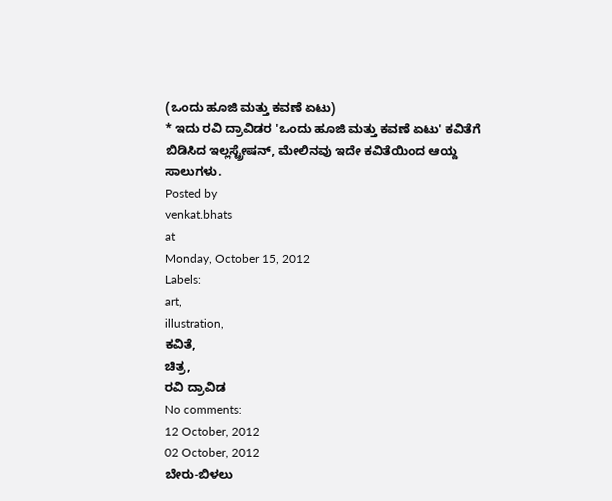(ಒಂದು ಹೂಜಿ ಮತ್ತು ಕವಣೆ ಏಟು)
* ಇದು ರವಿ ದ್ರಾವಿಡರ 'ಒಂದು ಹೂಜಿ ಮತ್ತು ಕವಣೆ ಏಟು' ಕವಿತೆಗೆ ಬಿಡಿಸಿದ ಇಲ್ಲಸ್ಟ್ರೇಷನ್, ಮೇಲಿನವು ಇದೇ ಕವಿತೆಯಿಂದ ಆಯ್ದ ಸಾಲುಗಳು.
Posted by
venkat.bhats
at
Monday, October 15, 2012
Labels:
art,
illustration,
ಕವಿತೆ,
ಚಿತ್ರ,
ರವಿ ದ್ರಾವಿಡ
No comments:
12 October, 2012
02 October, 2012
ಬೇರು-ಬಿಳಲು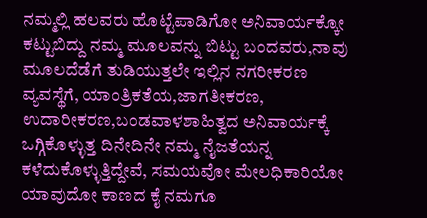ನಮ್ಮಲ್ಲಿ ಹಲವರು ಹೊಟ್ಟೆಪಾಡಿಗೋ ಅನಿವಾರ್ಯಕ್ಕೋ ಕಟ್ಟುಬಿದ್ದು ನಮ್ಮ ಮೂಲವನ್ನು ಬಿಟ್ಟು ಬಂದವರು,ನಾವು ಮೂಲದೆಡೆಗೆ ತುಡಿಯುತ್ತಲೇ ಇಲ್ಲಿನ ನಗರೀಕರಣ ವ್ಯವಸ್ಥೆಗೆ, ಯಾಂತ್ರಿಕತೆಯ,ಜಾಗತೀಕರಣ, ಉದಾರೀಕರಣ,ಬಂಡವಾಳಶಾಹಿತ್ವದ ಅನಿವಾರ್ಯಕ್ಕೆ ಒಗ್ಗಿಕೊಳ್ಳುತ್ತ ದಿನೇದಿನೇ ನಮ್ಮ ನೈಜತೆಯನ್ನ ಕಳೆದುಕೊಳ್ಳುತ್ತಿದ್ದೇವೆ, ಸಮಯವೋ ಮೇಲಧಿಕಾರಿಯೋ ಯಾವುದೋ ಕಾಣದ ಕೈ ನಮಗೂ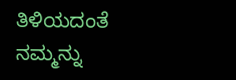ತಿಳಿಯದಂತೆ ನಮ್ಮನ್ನು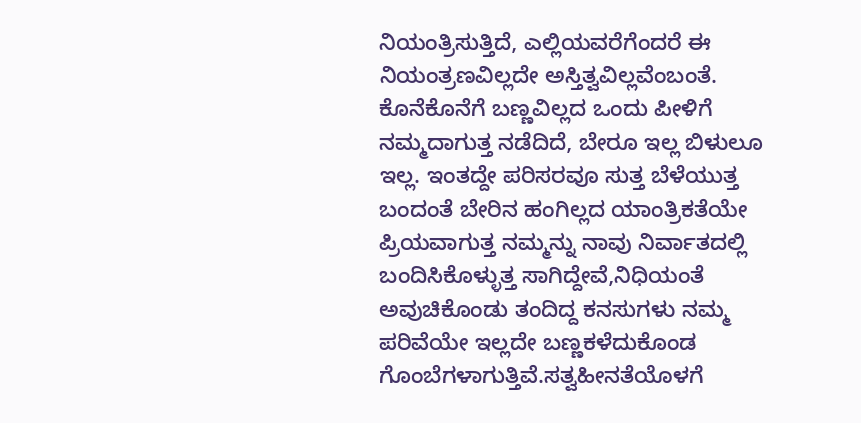ನಿಯಂತ್ರಿಸುತ್ತಿದೆ, ಎಲ್ಲಿಯವರೆಗೆಂದರೆ ಈ ನಿಯಂತ್ರಣವಿಲ್ಲದೇ ಅಸ್ತಿತ್ವವಿಲ್ಲವೆಂಬಂತೆ. ಕೊನೆಕೊನೆಗೆ ಬಣ್ಣವಿಲ್ಲದ ಒಂದು ಪೀಳಿಗೆ ನಮ್ಮದಾಗುತ್ತ ನಡೆದಿದೆ, ಬೇರೂ ಇಲ್ಲ ಬಿಳುಲೂ ಇಲ್ಲ. ಇಂತದ್ದೇ ಪರಿಸರವೂ ಸುತ್ತ ಬೆಳೆಯುತ್ತ ಬಂದಂತೆ ಬೇರಿನ ಹಂಗಿಲ್ಲದ ಯಾಂತ್ರಿಕತೆಯೇ ಪ್ರಿಯವಾಗುತ್ತ ನಮ್ಮನ್ನು ನಾವು ನಿರ್ವಾತದಲ್ಲಿ ಬಂದಿಸಿಕೊಳ್ಳುತ್ತ ಸಾಗಿದ್ದೇವೆ,ನಿಧಿಯಂತೆ ಅವುಚಿಕೊಂಡು ತಂದಿದ್ದ ಕನಸುಗಳು ನಮ್ಮ ಪರಿವೆಯೇ ಇಲ್ಲದೇ ಬಣ್ಣಕಳೆದುಕೊಂಡ ಗೊಂಬೆಗಳಾಗುತ್ತಿವೆ.ಸತ್ವಹೀನತೆಯೊಳಗೆ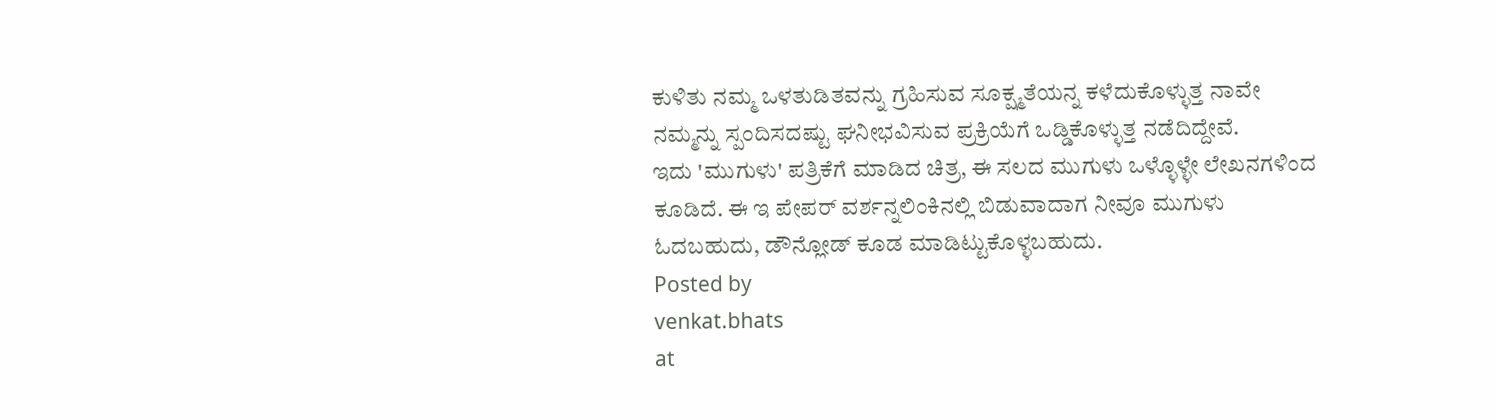ಕುಳಿತು ನಮ್ಮ ಒಳತುಡಿತವನ್ನು ಗ್ರಹಿಸುವ ಸೂಕ್ಷ್ಮತೆಯನ್ನ ಕಳೆದುಕೊಳ್ಳುತ್ತ ನಾವೇ ನಮ್ಮನ್ನು ಸ್ಪಂದಿಸದಷ್ಟು ಘನೀಭವಿಸುವ ಪ್ರಕ್ರಿಯೆಗೆ ಒಡ್ಡಿಕೊಳ್ಳುತ್ತ ನಡೆದಿದ್ದೇವೆ.
ಇದು 'ಮುಗುಳು' ಪತ್ರಿಕೆಗೆ ಮಾಡಿದ ಚಿತ್ರ, ಈ ಸಲದ ಮುಗುಳು ಒಳ್ಳೊಳ್ಳೇ ಲೇಖನಗಳಿಂದ ಕೂಡಿದೆ. ಈ ಇ ಪೇಪರ್ ವರ್ಶನ್ನಲಿಂಕಿನಲ್ಲಿ ಬಿಡುವಾದಾಗ ನೀವೂ ಮುಗುಳು ಓದಬಹುದು, ಡೌನ್ಲೋಡ್ ಕೂಡ ಮಾಡಿಟ್ಟುಕೊಳ್ಳಬಹುದು.
Posted by
venkat.bhats
at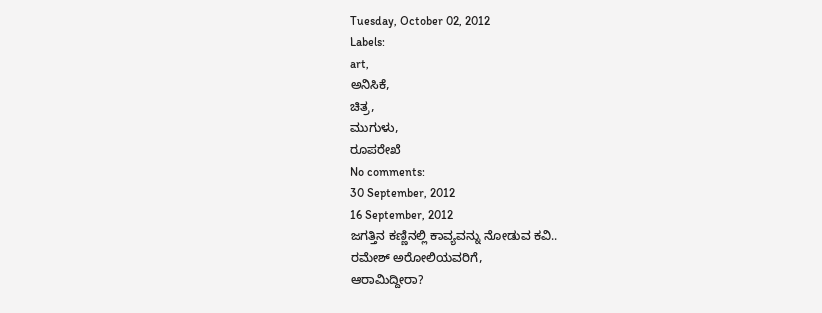Tuesday, October 02, 2012
Labels:
art,
ಅನಿಸಿಕೆ,
ಚಿತ್ರ,
ಮುಗುಳು,
ರೂಪರೇಖೆ
No comments:
30 September, 2012
16 September, 2012
ಜಗತ್ತಿನ ಕಣ್ಣಿನಲ್ಲಿ ಕಾವ್ಯವನ್ನು ನೋಡುವ ಕವಿ..
ರಮೇಶ್ ಅರೋಲಿಯವರಿಗೆ,
ಆರಾಮಿದ್ದೀರಾ?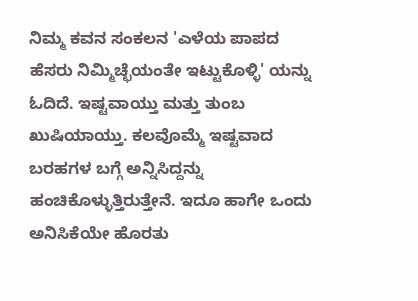ನಿಮ್ಮ ಕವನ ಸಂಕಲನ 'ಎಳೆಯ ಪಾಪದ ಹೆಸರು ನಿಮ್ಮಿಚ್ಛೆಯಂತೇ ಇಟ್ಟುಕೊಳ್ಳಿ' ಯನ್ನು ಓದಿದೆ. ಇಷ್ಟವಾಯ್ತು ಮತ್ತು ತುಂಬ ಖುಷಿಯಾಯ್ತು. ಕಲವೊಮ್ಮೆ ಇಷ್ಟವಾದ ಬರಹಗಳ ಬಗ್ಗೆ ಅನ್ನಿಸಿದ್ದನ್ನು ಹಂಚಿಕೊಳ್ಳುತ್ತಿರುತ್ತೇನೆ. ಇದೂ ಹಾಗೇ ಒಂದು ಅನಿಸಿಕೆಯೇ ಹೊರತು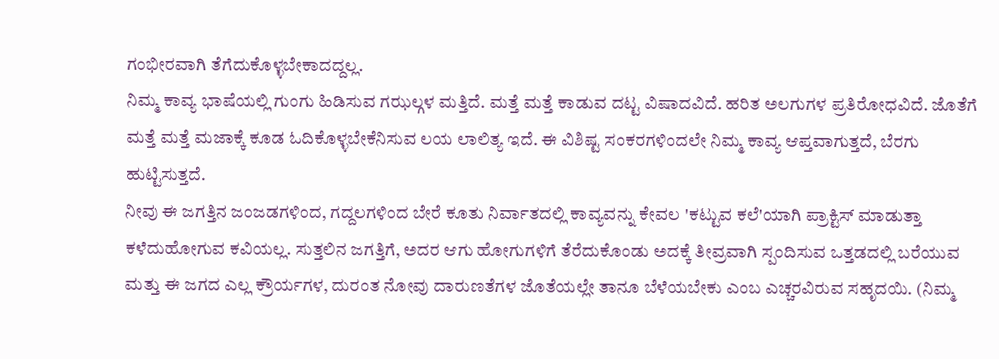ಗಂಭೀರವಾಗಿ ತೆಗೆದುಕೊಳ್ಳಬೇಕಾದದ್ದಲ್ಲ.
ನಿಮ್ಮ ಕಾವ್ಯ ಭಾಷೆಯಲ್ಲಿ ಗುಂಗು ಹಿಡಿಸುವ ಗಝಲ್ಗಳ ಮತ್ತಿದೆ. ಮತ್ತೆ ಮತ್ತೆ ಕಾಡುವ ದಟ್ಟ ವಿಷಾದವಿದೆ. ಹರಿತ ಅಲಗುಗಳ ಪ್ರತಿರೋಧವಿದೆ. ಜೊತೆಗೆ ಮತ್ತೆ ಮತ್ತೆ ಮಜಾಕ್ಕೆ ಕೂಡ ಓದಿಕೊಳ್ಳಬೇಕೆನಿಸುವ ಲಯ ಲಾಲಿತ್ಯ ಇದೆ. ಈ ವಿಶಿಷ್ಟ ಸಂಕರಗಳಿಂದಲೇ ನಿಮ್ಮ ಕಾವ್ಯ ಆಪ್ತವಾಗುತ್ತದೆ, ಬೆರಗು ಹುಟ್ಟಿಸುತ್ತದೆ.
ನೀವು ಈ ಜಗತ್ತಿನ ಜಂಜಡಗಳಿಂದ, ಗದ್ದಲಗಳಿಂದ ಬೇರೆ ಕೂತು ನಿರ್ವಾತದಲ್ಲಿ ಕಾವ್ಯವನ್ನು ಕೇವಲ 'ಕಟ್ಟುವ ಕಲೆ'ಯಾಗಿ ಪ್ರಾಕ್ಟಿಸ್ ಮಾಡುತ್ತಾ ಕಳೆದುಹೋಗುವ ಕವಿಯಲ್ಲ. ಸುತ್ತಲಿನ ಜಗತ್ತಿಗೆ, ಅದರ ಆಗು ಹೋಗುಗಳಿಗೆ ತೆರೆದುಕೊಂಡು ಅದಕ್ಕೆ ತೀವ್ರವಾಗಿ ಸ್ಪಂದಿಸುವ ಒತ್ತಡದಲ್ಲಿ ಬರೆಯುವ ಮತ್ತು ಈ ಜಗದ ಎಲ್ಲ ಕ್ರೌರ್ಯಗಳ, ದುರಂತ ನೋವು ದಾರುಣತೆಗಳ ಜೊತೆಯಲ್ಲೇ ತಾನೂ ಬೆಳೆಯಬೇಕು ಎಂಬ ಎಚ್ಚರವಿರುವ ಸಹೃದಯಿ. (ನಿಮ್ಮ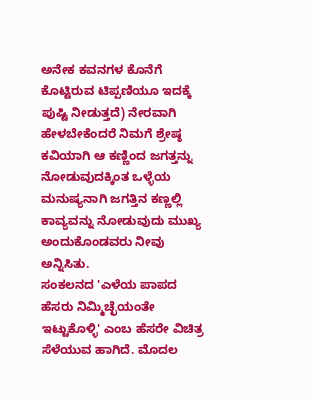ಅನೇಕ ಕವನಗಳ ಕೊನೆಗೆ ಕೊಟ್ಟಿರುವ ಟಿಪ್ಪಣಿಯೂ ಇದಕ್ಕೆ ಪುಷ್ಟಿ ನೀಡುತ್ತದೆ) ನೇರವಾಗಿ ಹೇಳಬೇಕೆಂದರೆ ನಿಮಗೆ ಶ್ರೇಷ್ಠ ಕವಿಯಾಗಿ ಆ ಕಣ್ಣಿಂದ ಜಗತ್ತನ್ನು ನೋಡುವುದಕ್ಕಿಂತ ಒಳ್ಳೆಯ ಮನುಷ್ಯನಾಗಿ ಜಗತ್ತಿನ ಕಣ್ಣಲ್ಲಿ ಕಾವ್ಯವನ್ನು ನೋಡುವುದು ಮುಖ್ಯ ಅಂದುಕೊಂಡವರು ನೀವು ಅನ್ನಿಸಿತು.
ಸಂಕಲನದ 'ಎಳೆಯ ಪಾಪದ ಹೆಸರು ನಿಮ್ಮಿಚ್ಛೆಯಂತೇ ಇಟ್ಟುಕೊಳ್ಳಿ' ಎಂಬ ಹೆಸರೇ ವಿಚಿತ್ರ ಸೆಳೆಯುವ ಹಾಗಿದೆ. ಮೊದಲ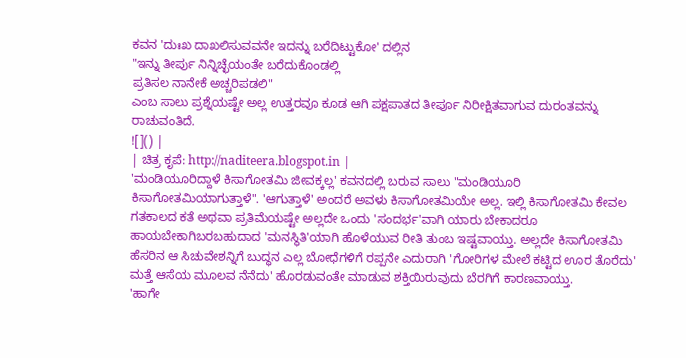ಕವನ 'ದುಃಖ ದಾಖಲಿಸುವವನೇ ಇದನ್ನು ಬರೆದಿಟ್ಟುಕೋ' ದಲ್ಲಿನ
"ಇನ್ನು ತೀರ್ಪು ನಿನ್ನಿಚ್ಛೆಯಂತೇ ಬರೆದುಕೊಂಡಲ್ಲಿ
ಪ್ರತಿಸಲ ನಾನೇಕೆ ಅಚ್ಚರಿಪಡಲಿ"
ಎಂಬ ಸಾಲು ಪ್ರಶ್ನೆಯಷ್ಟೇ ಅಲ್ಲ ಉತ್ತರವೂ ಕೂಡ ಆಗಿ ಪಕ್ಷಪಾತದ ತೀರ್ಪೂ ನಿರೀಕ್ಷಿತವಾಗುವ ದುರಂತವನ್ನು ರಾಚುವಂತಿದೆ.
![]() |
| ಚಿತ್ರ ಕೃಪೆ: http://naditeera.blogspot.in |
'ಮಂಡಿಯೂರಿದ್ದಾಳೆ ಕಿಸಾಗೋತಮಿ ಜೀವಕ್ಕಲ್ಲ' ಕವನದಲ್ಲಿ ಬರುವ ಸಾಲು "ಮಂಡಿಯೂರಿ ಕಿಸಾಗೋತಮಿಯಾಗುತ್ತಾಳೆ". 'ಆಗುತ್ತಾಳೆ' ಅಂದರೆ ಅವಳು ಕಿಸಾಗೋತಮಿಯೇ ಅಲ್ಲ. ಇಲ್ಲಿ ಕಿಸಾಗೋತಮಿ ಕೇವಲ ಗತಕಾಲದ ಕತೆ ಅಥವಾ ಪ್ರತಿಮೆಯಷ್ಟೇ ಅಲ್ಲದೇ ಒಂದು 'ಸಂದರ್ಭ'ವಾಗಿ ಯಾರು ಬೇಕಾದರೂ ಹಾಯಬೇಕಾಗಿಬರಬಹುದಾದ 'ಮನಸ್ಥಿತಿ'ಯಾಗಿ ಹೊಳೆಯುವ ರೀತಿ ತುಂಬ ಇಷ್ಟವಾಯ್ತು. ಅಲ್ಲದೇ ಕಿಸಾಗೋತಮಿ ಹೆಸರಿನ ಆ ಸಿಚುವೇಶನ್ನಿಗೆ ಬುದ್ಧನ ಎಲ್ಲ ಬೋಧೆಗಳಿಗೆ ರಪ್ಪನೇ ಎದುರಾಗಿ 'ಗೋರಿಗಳ ಮೇಲೆ ಕಟ್ಟಿದ ಊರ ತೊರೆದು' ಮತ್ತೆ ಆಸೆಯ ಮೂಲವ ನೆನೆದು' ಹೊರಡುವಂತೇ ಮಾಡುವ ಶಕ್ತಿಯಿರುವುದು ಬೆರಗಿಗೆ ಕಾರಣವಾಯ್ತು.
'ಹಾಗೇ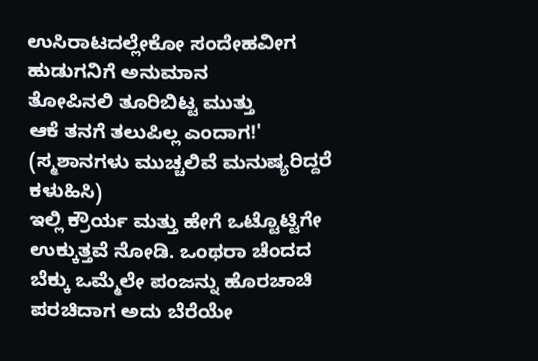ಉಸಿರಾಟದಲ್ಲೇಕೋ ಸಂದೇಹವೀಗ
ಹುಡುಗನಿಗೆ ಅನುಮಾನ
ತೋಪಿನಲಿ ತೂರಿಬಿಟ್ಟ ಮುತ್ತು
ಆಕೆ ತನಗೆ ತಲುಪಿಲ್ಲ ಎಂದಾಗ!' (ಸ್ಮಶಾನಗಳು ಮುಚ್ಚಲಿವೆ ಮನುಷ್ಯರಿದ್ದರೆ ಕಳುಹಿಸಿ)
ಇಲ್ಲಿ ಕ್ರೌರ್ಯ ಮತ್ತು ಹೇಗೆ ಒಟ್ಟೊಟ್ಟಿಗೇ ಉಕ್ಕುತ್ತವೆ ನೋಡಿ. ಒಂಥರಾ ಚೆಂದದ ಬೆಕ್ಕು ಒಮ್ಮೆಲೇ ಪಂಜನ್ನು ಹೊರಚಾಚಿ ಪರಚಿದಾಗ ಅದು ಬೆರೆಯೇ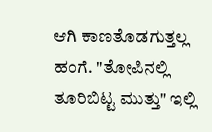ಆಗಿ ಕಾಣತೊಡಗುತ್ತಲ್ಲ ಹಂಗೆ. "ತೋಪಿನಲ್ಲಿ ತೂರಿಬಿಟ್ಟ ಮುತ್ತು" ಇಲ್ಲಿ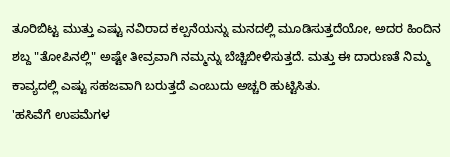ತೂರಿಬಿಟ್ಟ ಮುತ್ತು ಎಷ್ಟು ನವಿರಾದ ಕಲ್ಪನೆಯನ್ನು ಮನದಲ್ಲಿ ಮೂಡಿಸುತ್ತದೆಯೋ, ಅದರ ಹಿಂದಿನ ಶಬ್ದ "ತೋಪಿನಲ್ಲಿ" ಅಷ್ಟೇ ತೀವ್ರವಾಗಿ ನಮ್ಮನ್ನು ಬೆಚ್ಚಿಬೀಳಿಸುತ್ತದೆ. ಮತ್ತು ಈ ದಾರುಣತೆ ನಿಮ್ಮ ಕಾವ್ಯದಲ್ಲಿ ಎಷ್ಟು ಸಹಜವಾಗಿ ಬರುತ್ತದೆ ಎಂಬುದು ಅಚ್ಚರಿ ಹುಟ್ಟಿಸಿತು.
'ಹಸಿವೆಗೆ ಉಪಮೆಗಳ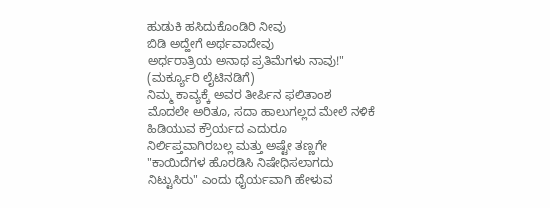ಹುಡುಕಿ ಹಸಿದುಕೊಂಡಿರಿ ನೀವು
ಬಿಡಿ ಅದ್ಹೇಗೆ ಅರ್ಥವಾದೇವು
ಅರ್ಧರಾತ್ರಿಯ ಅನಾಥ ಪ್ರತಿಮೆಗಳು ನಾವು!" (ಮರ್ಕ್ಯೂರಿ ಲೈಟಿನಡಿಗೆ)
ನಿಮ್ಮ ಕಾವ್ಯಕ್ಕೆ ಅವರ ತೀರ್ಪಿನ ಫಲಿತಾಂಶ ಮೊದಲೇ ಅರಿತೂ, ಸದಾ ಹಾಲುಗಲ್ಲದ ಮೇಲೆ ನಳಿಕೆ ಹಿಡಿಯುವ ಕ್ರೌರ್ಯದ ಎದುರೂ ನಿರ್ಲಿಪ್ತವಾಗಿರಬಲ್ಲ ಮತ್ತು ಅಷ್ಟೇ ತಣ್ಣಗೇ "ಕಾಯಿದೆಗಳ ಹೊರಡಿಸಿ ನಿಷೇಧಿಸಲಾಗದು ನಿಟ್ಟುಸಿರು" ಎಂದು ಧೈರ್ಯವಾಗಿ ಹೇಳುವ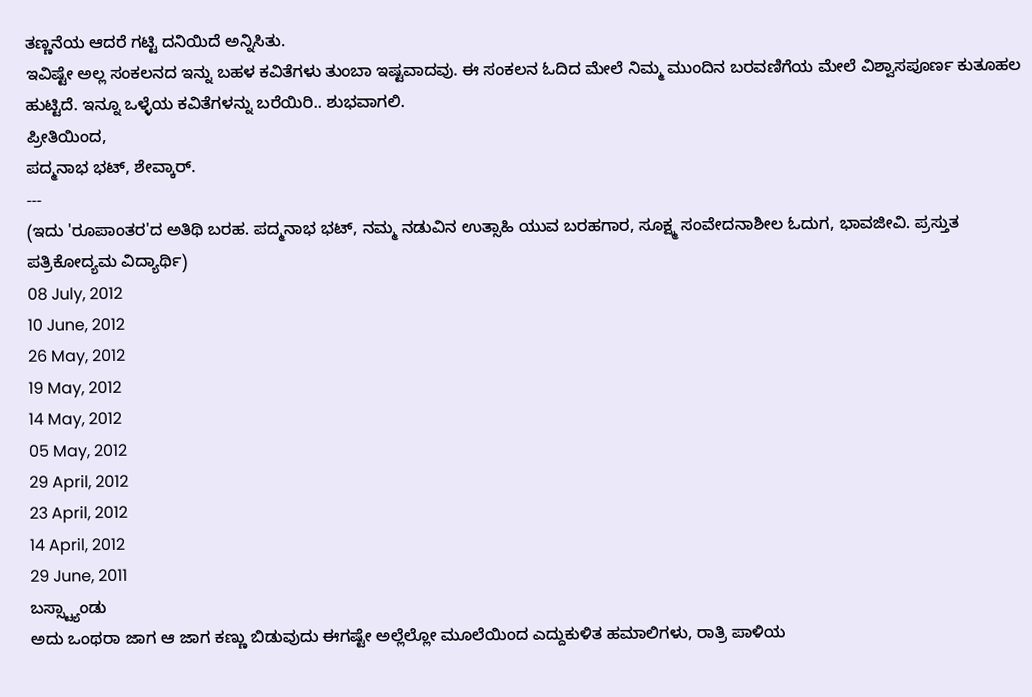ತಣ್ಣನೆಯ ಆದರೆ ಗಟ್ಟಿ ದನಿಯಿದೆ ಅನ್ನಿಸಿತು.
ಇವಿಷ್ಟೇ ಅಲ್ಲ ಸಂಕಲನದ ಇನ್ನು ಬಹಳ ಕವಿತೆಗಳು ತುಂಬಾ ಇಷ್ಟವಾದವು. ಈ ಸಂಕಲನ ಓದಿದ ಮೇಲೆ ನಿಮ್ಮ ಮುಂದಿನ ಬರವಣಿಗೆಯ ಮೇಲೆ ವಿಶ್ವಾಸಪೂರ್ಣ ಕುತೂಹಲ ಹುಟ್ಟಿದೆ. ಇನ್ನೂ ಒಳ್ಳೆಯ ಕವಿತೆಗಳನ್ನು ಬರೆಯಿರಿ.. ಶುಭವಾಗಲಿ.
ಪ್ರೀತಿಯಿಂದ,
ಪದ್ಮನಾಭ ಭಟ್, ಶೇವ್ಕಾರ್.
---
(ಇದು 'ರೂಪಾಂತರ'ದ ಅತಿಥಿ ಬರಹ. ಪದ್ಮನಾಭ ಭಟ್, ನಮ್ಮ ನಡುವಿನ ಉತ್ಸಾಹಿ ಯುವ ಬರಹಗಾರ, ಸೂಕ್ಷ್ಮ ಸಂವೇದನಾಶೀಲ ಓದುಗ, ಭಾವಜೀವಿ. ಪ್ರಸ್ತುತ ಪತ್ರಿಕೋದ್ಯಮ ವಿದ್ಯಾರ್ಥಿ)
08 July, 2012
10 June, 2012
26 May, 2012
19 May, 2012
14 May, 2012
05 May, 2012
29 April, 2012
23 April, 2012
14 April, 2012
29 June, 2011
ಬಸ್ಸ್ಟ್ಯಾಂಡು
ಅದು ಒಂಥರಾ ಜಾಗ ಆ ಜಾಗ ಕಣ್ಣು ಬಿಡುವುದು ಈಗಷ್ಟೇ ಅಲ್ಲೆಲ್ಲೋ ಮೂಲೆಯಿಂದ ಎದ್ದುಕುಳಿತ ಹಮಾಲಿಗಳು, ರಾತ್ರಿ ಪಾಳಿಯ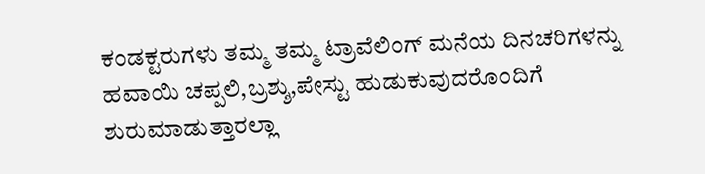ಕಂಡಕ್ಟರುಗಳು ತಮ್ಮ ತಮ್ಮ ಟ್ರಾವೆಲಿಂಗ್ ಮನೆಯ ದಿನಚರಿಗಳನ್ನು ಹವಾಯಿ ಚಪ್ಪಲಿ,ಬ್ರಶ್ಶು,ಪೇಸ್ಟು ಹುಡುಕುವುದರೊಂದಿಗೆ ಶುರುಮಾಡುತ್ತಾರಲ್ಲಾ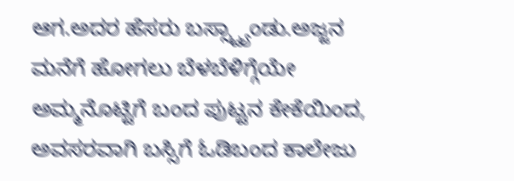ಆಗ.ಅದರ ಹೆಸರು ಬಸ್ಸ್ಟ್ಯಾಂಡು.ಅಜ್ಜನ ಮನೆಗೆ ಹೋಗಲು ಬೆಳಬೆಳಿಗ್ಗೆಯೇ ಅಮ್ಮನೊಟ್ಟಿಗೆ ಬಂದ ಪುಟ್ಟನ ಕೇಕೆಯಿಂದ, ಅವಸರವಾಗಿ ಬಸ್ಸಿಗೆ ಓಡಿಬಂದ ಕಾಲೇಜು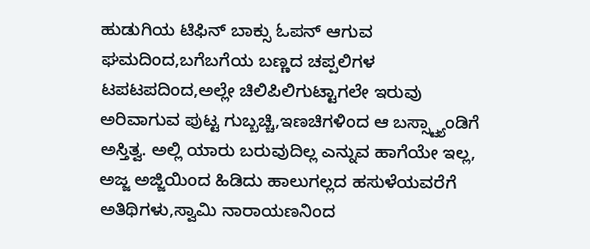ಹುಡುಗಿಯ ಟಿಫಿನ್ ಬಾಕ್ಸು ಓಪನ್ ಆಗುವ ಘಮದಿಂದ,ಬಗೆಬಗೆಯ ಬಣ್ಣದ ಚಪ್ಪಲಿಗಳ ಟಪಟಪದಿಂದ,ಅಲ್ಲೇ ಚಿಲಿಪಿಲಿಗುಟ್ಟಾಗಲೇ ಇರುವು ಅರಿವಾಗುವ ಪುಟ್ಟ ಗುಬ್ಬಚ್ಚಿ,ಇಣಚಿಗಳಿಂದ ಆ ಬಸ್ಸ್ಟ್ಯಾಂಡಿಗೆ ಅಸ್ತಿತ್ವ. ಅಲ್ಲಿ ಯಾರು ಬರುವುದಿಲ್ಲ ಎನ್ನುವ ಹಾಗೆಯೇ ಇಲ್ಲ, ಅಜ್ಜ ಅಜ್ಜಿಯಿಂದ ಹಿಡಿದು ಹಾಲುಗಲ್ಲದ ಹಸುಳೆಯವರೆಗೆ ಅತಿಥಿಗಳು,ಸ್ವಾಮಿ ನಾರಾಯಣನಿಂದ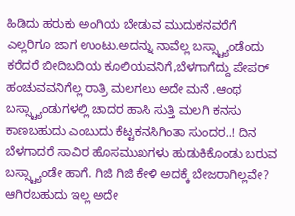ಹಿಡಿದು ಹರುಕು ಅಂಗಿಯ ಬೇಡುವ ಮುದುಕನವರೆಗೆ ಎಲ್ಲರಿಗೂ ಜಾಗ ಉಂಟು.ಅದನ್ನು ನಾವೆಲ್ಲ ಬಸ್ಸ್ಟ್ಯಾಂಡೆಂದು ಕರೆದರೆ ಬೀದಿಬದಿಯ ಕೂಲಿಯವನಿಗೆ,ಬೆಳಗಾಗೆದ್ದು ಪೇಪರ್ ಹಂಚುವವನಿಗೆಲ್ಲ ರಾತ್ರಿ ಮಲಗಲು ಅದೇ ಮನೆ .ಆಂಥ ಬಸ್ಸ್ಟ್ಯಾಂಡುಗಳಲ್ಲಿ ಚಾದರ ಹಾಸಿ ಸುತ್ತಿ ಮಲಗಿ ಕನಸು ಕಾಣಬಹುದು ಎಂಬುದು ಕೆಟ್ಟಕನಸಿಗಿಂತಾ ಸುಂದರ..! ದಿನ ಬೆಳಗಾದರೆ ಸಾವಿರ ಹೊಸಮುಖಗಳು ಹುಡುಕಿಕೊಂಡು ಬರುವ ಬಸ್ಸ್ಟ್ಯಾಂಡೇ ಹಾಗೆ. ಗಿಜಿ ಗಿಜಿ ಕೇಳಿ ಅದಕ್ಕೆ ಬೇಜರಾಗಿಲ್ಲವೇ? ಆಗಿರಬಹುದು ಇಲ್ಲ ಅದೇ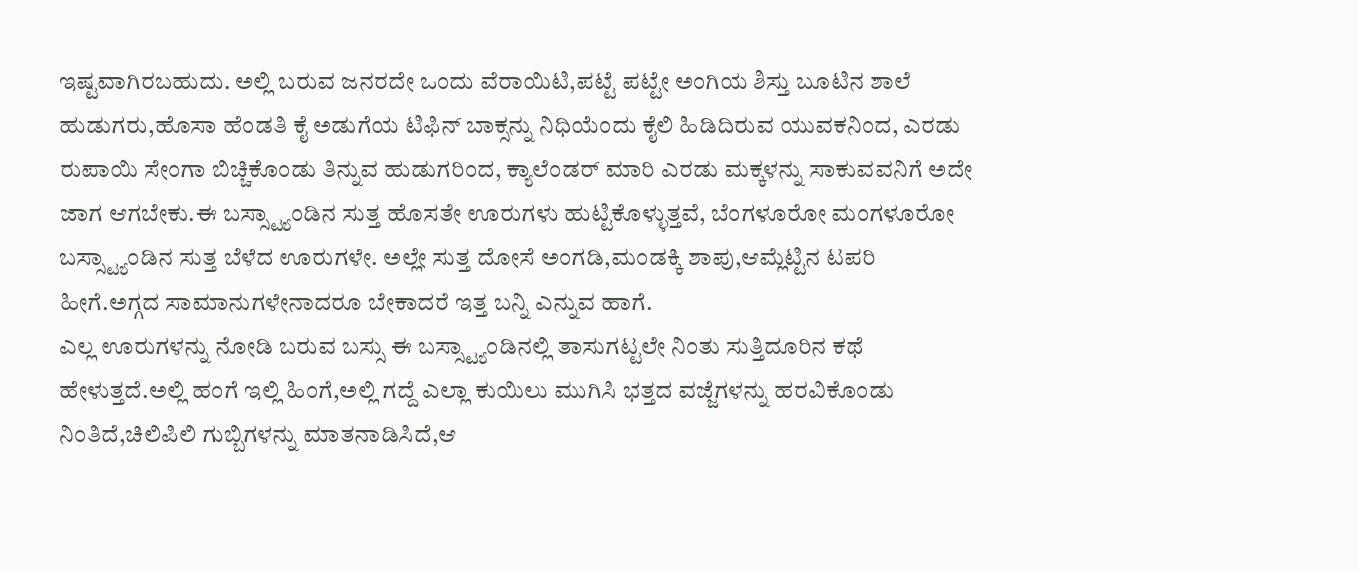ಇಷ್ಟವಾಗಿರಬಹುದು. ಅಲ್ಲಿ ಬರುವ ಜನರದೇ ಒಂದು ವೆರಾಯಿಟಿ,ಪಟ್ಟೆ ಪಟ್ಟೇ ಅಂಗಿಯ ಶಿಸ್ತು ಬೂಟಿನ ಶಾಲೆ ಹುಡುಗರು,ಹೊಸಾ ಹೆಂಡತಿ ಕೈ ಅಡುಗೆಯ ಟಿಫಿನ್ ಬಾಕ್ಸನ್ನು ನಿಧಿಯೆಂದು ಕೈಲಿ ಹಿಡಿದಿರುವ ಯುವಕನಿಂದ, ಎರಡು ರುಪಾಯಿ ಸೇಂಗಾ ಬಿಚ್ಚಿಕೊಂಡು ತಿನ್ನುವ ಹುಡುಗರಿಂದ, ಕ್ಯಾಲೆಂಡರ್ ಮಾರಿ ಎರಡು ಮಕ್ಕಳನ್ನು ಸಾಕುವವನಿಗೆ ಅದೇ ಜಾಗ ಆಗಬೇಕು.ಈ ಬಸ್ಸ್ಟ್ಯಾಂಡಿನ ಸುತ್ತ ಹೊಸತೇ ಊರುಗಳು ಹುಟ್ಟಿಕೊಳ್ಳುತ್ತವೆ, ಬೆಂಗಳೂರೋ ಮಂಗಳೂರೋ ಬಸ್ಸ್ಟ್ಯಾಂಡಿನ ಸುತ್ತ ಬೆಳೆದ ಊರುಗಳೇ. ಅಲ್ಲೇ ಸುತ್ತ ದೋಸೆ ಅಂಗಡಿ,ಮಂಡಕ್ಕಿ ಶಾಪು,ಆಮ್ಲೆಟ್ಟಿನ ಟಪರಿ ಹೀಗೆ.ಅಗ್ಗದ ಸಾಮಾನುಗಳೇನಾದರೂ ಬೇಕಾದರೆ ಇತ್ತ ಬನ್ನಿ ಎನ್ನುವ ಹಾಗೆ.
ಎಲ್ಲ ಊರುಗಳನ್ನು ನೋಡಿ ಬರುವ ಬಸ್ಸು ಈ ಬಸ್ಸ್ಟ್ಯಾಂಡಿನಲ್ಲಿ ತಾಸುಗಟ್ಟಲೇ ನಿಂತು ಸುತ್ತಿದೂರಿನ ಕಥೆ ಹೇಳುತ್ತದೆ.ಅಲ್ಲಿ ಹಂಗೆ ಇಲ್ಲಿ ಹಿಂಗೆ,ಅಲ್ಲಿ ಗದ್ದೆ ಎಲ್ಲಾ ಕುಯಿಲು ಮುಗಿಸಿ ಭತ್ತದ ವಜ್ಜೆಗಳನ್ನು ಹರವಿಕೊಂಡು ನಿಂತಿದೆ,ಚಿಲಿಪಿಲಿ ಗುಬ್ಬಿಗಳನ್ನು ಮಾತನಾಡಿಸಿದೆ,ಆ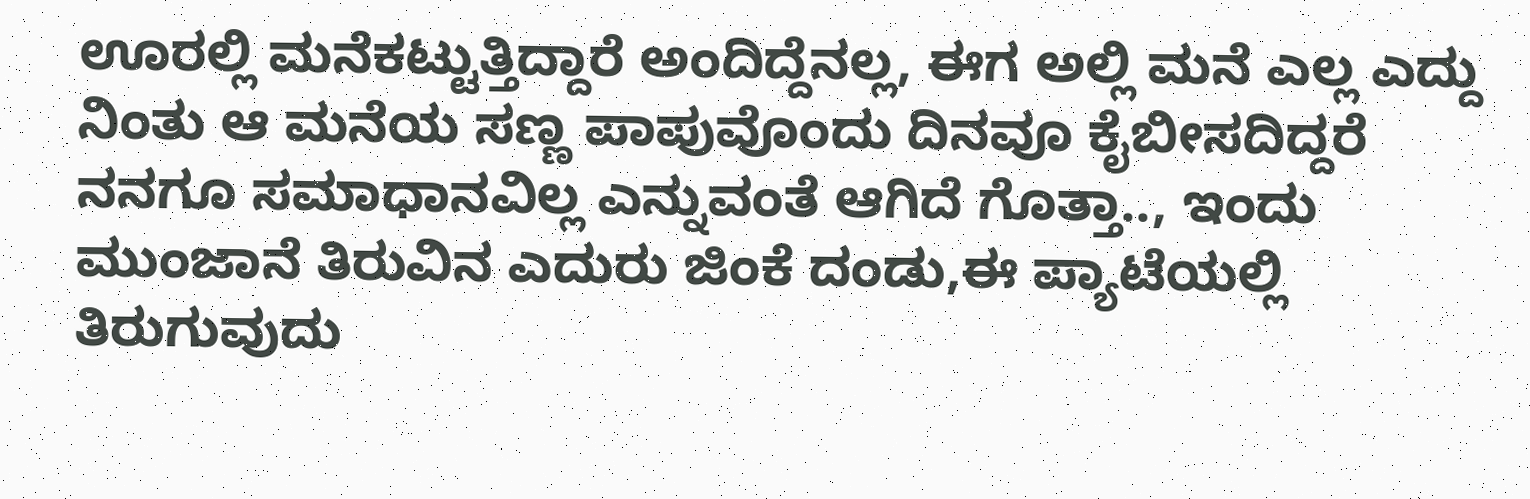ಊರಲ್ಲಿ ಮನೆಕಟ್ಟುತ್ತಿದ್ದಾರೆ ಅಂದಿದ್ದೆನಲ್ಲ, ಈಗ ಅಲ್ಲಿ ಮನೆ ಎಲ್ಲ ಎದ್ದು ನಿಂತು ಆ ಮನೆಯ ಸಣ್ಣ ಪಾಪುವೊಂದು ದಿನವೂ ಕೈಬೀಸದಿದ್ದರೆ ನನಗೂ ಸಮಾಧಾನವಿಲ್ಲ ಎನ್ನುವಂತೆ ಆಗಿದೆ ಗೊತ್ತಾ.., ಇಂದು ಮುಂಜಾನೆ ತಿರುವಿನ ಎದುರು ಜಿಂಕೆ ದಂಡು,ಈ ಪ್ಯಾಟೆಯಲ್ಲಿ ತಿರುಗುವುದು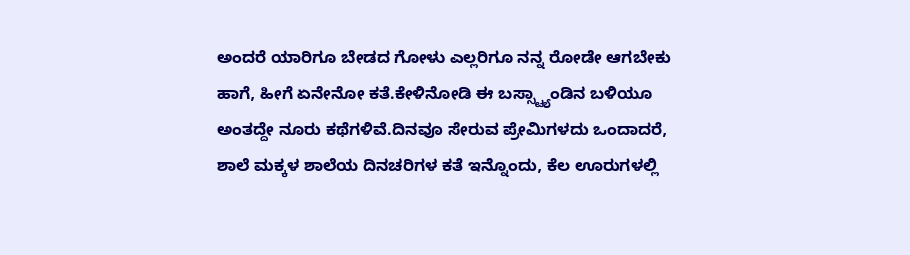ಅಂದರೆ ಯಾರಿಗೂ ಬೇಡದ ಗೋಳು ಎಲ್ಲರಿಗೂ ನನ್ನ ರೋಡೇ ಆಗಬೇಕು ಹಾಗೆ, ಹೀಗೆ ಏನೇನೋ ಕತೆ.ಕೇಳಿನೋಡಿ ಈ ಬಸ್ಸ್ಟ್ಯಾಂಡಿನ ಬಳಿಯೂ ಅಂತದ್ದೇ ನೂರು ಕಥೆಗಳಿವೆ.ದಿನವೂ ಸೇರುವ ಪ್ರೇಮಿಗಳದು ಒಂದಾದರೆ, ಶಾಲೆ ಮಕ್ಕಳ ಶಾಲೆಯ ದಿನಚರಿಗಳ ಕತೆ ಇನ್ನೊಂದು, ಕೆಲ ಊರುಗಳಲ್ಲಿ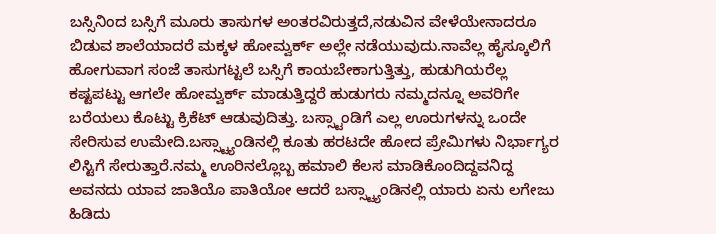ಬಸ್ಸಿನಿಂದ ಬಸ್ಸಿಗೆ ಮೂರು ತಾಸುಗಳ ಅಂತರವಿರುತ್ತದೆ,ನಡುವಿನ ವೇಳೆಯೇನಾದರೂ ಬಿಡುವ ಶಾಲೆಯಾದರೆ ಮಕ್ಕಳ ಹೋಮ್ವರ್ಕ್ ಅಲ್ಲೇ ನಡೆಯುವುದು.ನಾವೆಲ್ಲ ಹೈಸ್ಕೂಲಿಗೆ ಹೋಗುವಾಗ ಸಂಜೆ ತಾಸುಗಟ್ಟಲೆ ಬಸ್ಸಿಗೆ ಕಾಯಬೇಕಾಗುತ್ತಿತ್ತು, ಹುಡುಗಿಯರೆಲ್ಲ ಕಷ್ಟಪಟ್ಟು ಆಗಲೇ ಹೋಮ್ವರ್ಕ್ ಮಾಡುತ್ತಿದ್ದರೆ ಹುಡುಗರು ನಮ್ಮದನ್ನೂ ಅವರಿಗೇ ಬರೆಯಲು ಕೊಟ್ಟು ಕ್ರಿಕೆಟ್ ಆಡುವುದಿತ್ತು. ಬಸ್ಸ್ಟಾಂಡಿಗೆ ಎಲ್ಲ ಊರುಗಳನ್ನು ಒಂದೇ ಸೇರಿಸುವ ಉಮೇದಿ.ಬಸ್ಸ್ಟ್ಯಾಂಡಿನಲ್ಲಿ ಕೂತು ಹರಟದೇ ಹೋದ ಪ್ರೇಮಿಗಳು ನಿರ್ಭಾಗ್ಯರ ಲಿಸ್ಟಿಗೆ ಸೇರುತ್ತಾರೆ.ನಮ್ಮ ಊರಿನಲ್ಲೊಬ್ಬ ಹಮಾಲಿ ಕೆಲಸ ಮಾಡಿಕೊಂದಿದ್ದವನಿದ್ದ ಅವನದು ಯಾವ ಜಾತಿಯೊ ಪಾತಿಯೋ ಆದರೆ ಬಸ್ಸ್ಟ್ಯಾಂಡಿನಲ್ಲಿ ಯಾರು ಏನು ಲಗೇಜು ಹಿಡಿದು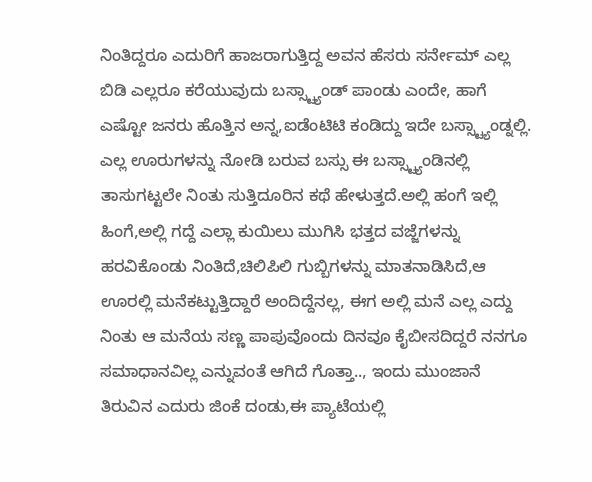ನಿಂತಿದ್ದರೂ ಎದುರಿಗೆ ಹಾಜರಾಗುತ್ತಿದ್ದ ಅವನ ಹೆಸರು ಸರ್ನೇಮ್ ಎಲ್ಲ ಬಿಡಿ ಎಲ್ಲರೂ ಕರೆಯುವುದು ಬಸ್ಸ್ಟ್ಯಾಂಡ್ ಪಾಂಡು ಎಂದೇ, ಹಾಗೆ ಎಷ್ಟೋ ಜನರು ಹೊತ್ತಿನ ಅನ್ನ,ಐಡೆಂಟಿಟಿ ಕಂಡಿದ್ದು ಇದೇ ಬಸ್ಸ್ಟ್ಯಾಂಡ್ನಲ್ಲಿ.
ಎಲ್ಲ ಊರುಗಳನ್ನು ನೋಡಿ ಬರುವ ಬಸ್ಸು ಈ ಬಸ್ಸ್ಟ್ಯಾಂಡಿನಲ್ಲಿ ತಾಸುಗಟ್ಟಲೇ ನಿಂತು ಸುತ್ತಿದೂರಿನ ಕಥೆ ಹೇಳುತ್ತದೆ.ಅಲ್ಲಿ ಹಂಗೆ ಇಲ್ಲಿ ಹಿಂಗೆ,ಅಲ್ಲಿ ಗದ್ದೆ ಎಲ್ಲಾ ಕುಯಿಲು ಮುಗಿಸಿ ಭತ್ತದ ವಜ್ಜೆಗಳನ್ನು ಹರವಿಕೊಂಡು ನಿಂತಿದೆ,ಚಿಲಿಪಿಲಿ ಗುಬ್ಬಿಗಳನ್ನು ಮಾತನಾಡಿಸಿದೆ,ಆ ಊರಲ್ಲಿ ಮನೆಕಟ್ಟುತ್ತಿದ್ದಾರೆ ಅಂದಿದ್ದೆನಲ್ಲ, ಈಗ ಅಲ್ಲಿ ಮನೆ ಎಲ್ಲ ಎದ್ದು ನಿಂತು ಆ ಮನೆಯ ಸಣ್ಣ ಪಾಪುವೊಂದು ದಿನವೂ ಕೈಬೀಸದಿದ್ದರೆ ನನಗೂ ಸಮಾಧಾನವಿಲ್ಲ ಎನ್ನುವಂತೆ ಆಗಿದೆ ಗೊತ್ತಾ.., ಇಂದು ಮುಂಜಾನೆ ತಿರುವಿನ ಎದುರು ಜಿಂಕೆ ದಂಡು,ಈ ಪ್ಯಾಟೆಯಲ್ಲಿ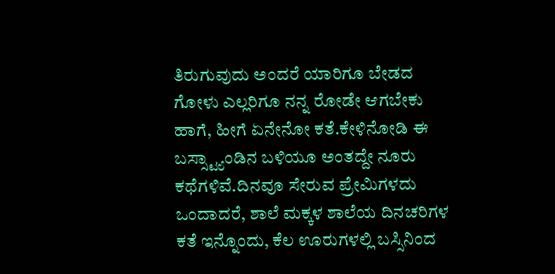ತಿರುಗುವುದು ಅಂದರೆ ಯಾರಿಗೂ ಬೇಡದ ಗೋಳು ಎಲ್ಲರಿಗೂ ನನ್ನ ರೋಡೇ ಆಗಬೇಕು ಹಾಗೆ, ಹೀಗೆ ಏನೇನೋ ಕತೆ.ಕೇಳಿನೋಡಿ ಈ ಬಸ್ಸ್ಟ್ಯಾಂಡಿನ ಬಳಿಯೂ ಅಂತದ್ದೇ ನೂರು ಕಥೆಗಳಿವೆ.ದಿನವೂ ಸೇರುವ ಪ್ರೇಮಿಗಳದು ಒಂದಾದರೆ, ಶಾಲೆ ಮಕ್ಕಳ ಶಾಲೆಯ ದಿನಚರಿಗಳ ಕತೆ ಇನ್ನೊಂದು, ಕೆಲ ಊರುಗಳಲ್ಲಿ ಬಸ್ಸಿನಿಂದ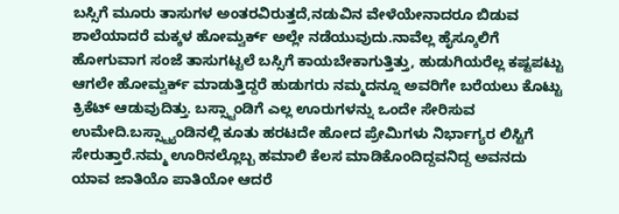ಬಸ್ಸಿಗೆ ಮೂರು ತಾಸುಗಳ ಅಂತರವಿರುತ್ತದೆ,ನಡುವಿನ ವೇಳೆಯೇನಾದರೂ ಬಿಡುವ ಶಾಲೆಯಾದರೆ ಮಕ್ಕಳ ಹೋಮ್ವರ್ಕ್ ಅಲ್ಲೇ ನಡೆಯುವುದು.ನಾವೆಲ್ಲ ಹೈಸ್ಕೂಲಿಗೆ ಹೋಗುವಾಗ ಸಂಜೆ ತಾಸುಗಟ್ಟಲೆ ಬಸ್ಸಿಗೆ ಕಾಯಬೇಕಾಗುತ್ತಿತ್ತು, ಹುಡುಗಿಯರೆಲ್ಲ ಕಷ್ಟಪಟ್ಟು ಆಗಲೇ ಹೋಮ್ವರ್ಕ್ ಮಾಡುತ್ತಿದ್ದರೆ ಹುಡುಗರು ನಮ್ಮದನ್ನೂ ಅವರಿಗೇ ಬರೆಯಲು ಕೊಟ್ಟು ಕ್ರಿಕೆಟ್ ಆಡುವುದಿತ್ತು. ಬಸ್ಸ್ಟಾಂಡಿಗೆ ಎಲ್ಲ ಊರುಗಳನ್ನು ಒಂದೇ ಸೇರಿಸುವ ಉಮೇದಿ.ಬಸ್ಸ್ಟ್ಯಾಂಡಿನಲ್ಲಿ ಕೂತು ಹರಟದೇ ಹೋದ ಪ್ರೇಮಿಗಳು ನಿರ್ಭಾಗ್ಯರ ಲಿಸ್ಟಿಗೆ ಸೇರುತ್ತಾರೆ.ನಮ್ಮ ಊರಿನಲ್ಲೊಬ್ಬ ಹಮಾಲಿ ಕೆಲಸ ಮಾಡಿಕೊಂದಿದ್ದವನಿದ್ದ ಅವನದು ಯಾವ ಜಾತಿಯೊ ಪಾತಿಯೋ ಆದರೆ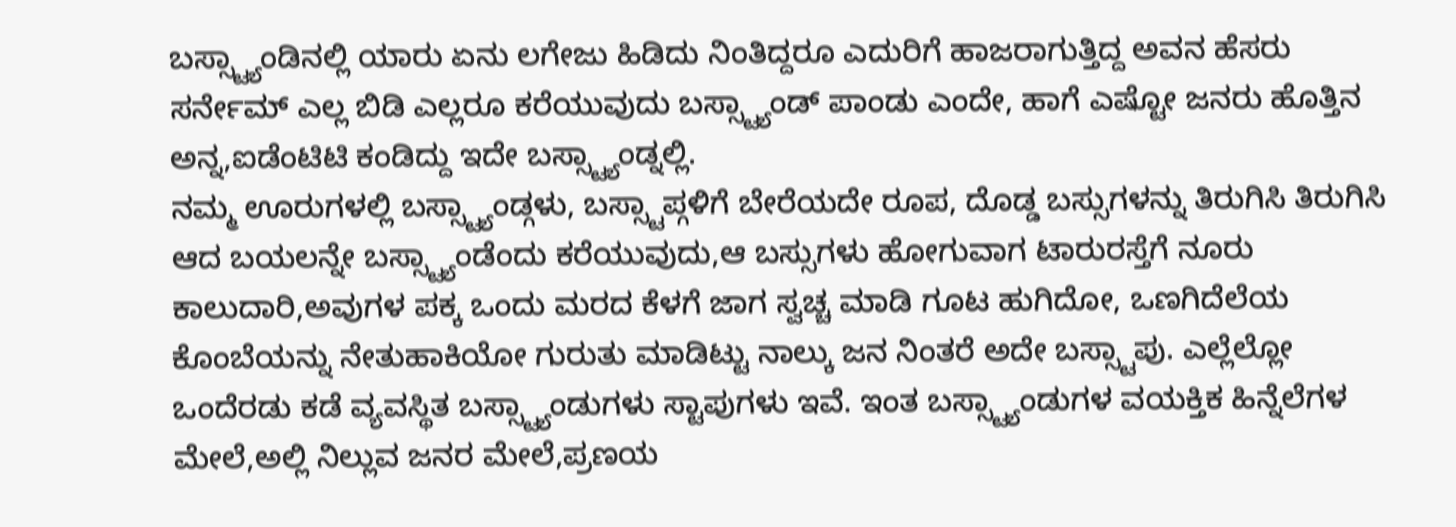ಬಸ್ಸ್ಟ್ಯಾಂಡಿನಲ್ಲಿ ಯಾರು ಏನು ಲಗೇಜು ಹಿಡಿದು ನಿಂತಿದ್ದರೂ ಎದುರಿಗೆ ಹಾಜರಾಗುತ್ತಿದ್ದ ಅವನ ಹೆಸರು ಸರ್ನೇಮ್ ಎಲ್ಲ ಬಿಡಿ ಎಲ್ಲರೂ ಕರೆಯುವುದು ಬಸ್ಸ್ಟ್ಯಾಂಡ್ ಪಾಂಡು ಎಂದೇ, ಹಾಗೆ ಎಷ್ಟೋ ಜನರು ಹೊತ್ತಿನ ಅನ್ನ,ಐಡೆಂಟಿಟಿ ಕಂಡಿದ್ದು ಇದೇ ಬಸ್ಸ್ಟ್ಯಾಂಡ್ನಲ್ಲಿ.
ನಮ್ಮ ಊರುಗಳಲ್ಲಿ ಬಸ್ಸ್ಟ್ಯಾಂಡ್ಗಳು, ಬಸ್ಸ್ಟಾಪ್ಗಳಿಗೆ ಬೇರೆಯದೇ ರೂಪ, ದೊಡ್ಡ ಬಸ್ಸುಗಳನ್ನು ತಿರುಗಿಸಿ ತಿರುಗಿಸಿ ಆದ ಬಯಲನ್ನೇ ಬಸ್ಸ್ಟ್ಯಾಂಡೆಂದು ಕರೆಯುವುದು,ಆ ಬಸ್ಸುಗಳು ಹೋಗುವಾಗ ಟಾರುರಸ್ತೆಗೆ ನೂರು ಕಾಲುದಾರಿ,ಅವುಗಳ ಪಕ್ಕ ಒಂದು ಮರದ ಕೆಳಗೆ ಜಾಗ ಸ್ವಚ್ಚ ಮಾಡಿ ಗೂಟ ಹುಗಿದೋ, ಒಣಗಿದೆಲೆಯ ಕೊಂಬೆಯನ್ನು ನೇತುಹಾಕಿಯೋ ಗುರುತು ಮಾಡಿಟ್ಟು ನಾಲ್ಕು ಜನ ನಿಂತರೆ ಅದೇ ಬಸ್ಸ್ಟಾಪು. ಎಲ್ಲೆಲ್ಲೋ ಒಂದೆರಡು ಕಡೆ ವ್ಯವಸ್ಥಿತ ಬಸ್ಸ್ಟ್ಯಾಂಡುಗಳು ಸ್ಟಾಪುಗಳು ಇವೆ. ಇಂತ ಬಸ್ಸ್ಟ್ಯಾಂಡುಗಳ ವಯಕ್ತಿಕ ಹಿನ್ನೆಲೆಗಳ ಮೇಲೆ,ಅಲ್ಲಿ ನಿಲ್ಲುವ ಜನರ ಮೇಲೆ,ಪ್ರಣಯ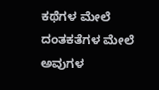ಕಥೆಗಳ ಮೇಲೆ ದಂತಕತೆಗಳ ಮೇಲೆ ಅವುಗಳ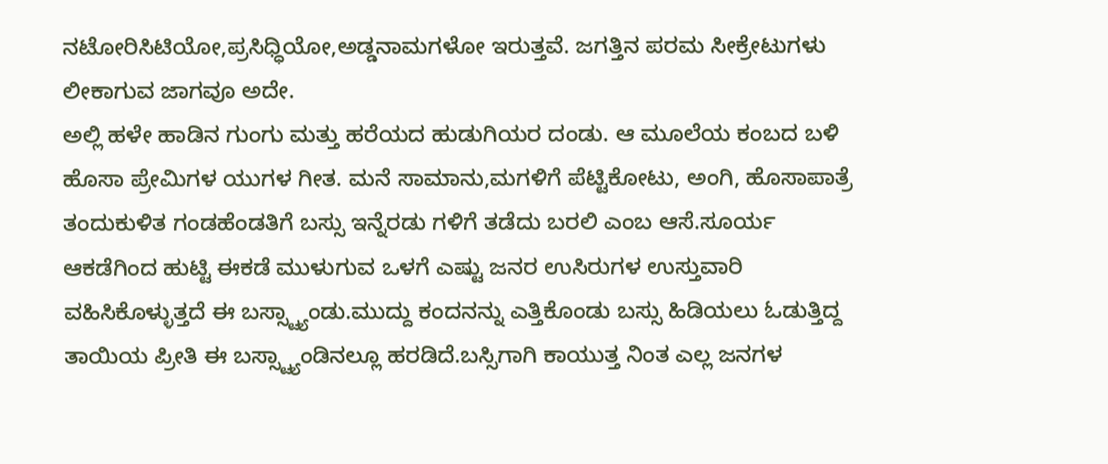ನಟೋರಿಸಿಟಿಯೋ,ಪ್ರಸಿಧ್ಧಿಯೋ,ಅಡ್ಡನಾಮಗಳೋ ಇರುತ್ತವೆ. ಜಗತ್ತಿನ ಪರಮ ಸೀಕ್ರೇಟುಗಳು ಲೀಕಾಗುವ ಜಾಗವೂ ಅದೇ.
ಅಲ್ಲಿ ಹಳೇ ಹಾಡಿನ ಗುಂಗು ಮತ್ತು ಹರೆಯದ ಹುಡುಗಿಯರ ದಂಡು. ಆ ಮೂಲೆಯ ಕಂಬದ ಬಳಿ ಹೊಸಾ ಪ್ರೇಮಿಗಳ ಯುಗಳ ಗೀತ. ಮನೆ ಸಾಮಾನು,ಮಗಳಿಗೆ ಪೆಟ್ಟಿಕೋಟು, ಅಂಗಿ, ಹೊಸಾಪಾತ್ರೆ ತಂದುಕುಳಿತ ಗಂಡಹೆಂಡತಿಗೆ ಬಸ್ಸು ಇನ್ನೆರಡು ಗಳಿಗೆ ತಡೆದು ಬರಲಿ ಎಂಬ ಆಸೆ.ಸೂರ್ಯ ಆಕಡೆಗಿಂದ ಹುಟ್ಟಿ ಈಕಡೆ ಮುಳುಗುವ ಒಳಗೆ ಎಷ್ಟು ಜನರ ಉಸಿರುಗಳ ಉಸ್ತುವಾರಿ ವಹಿಸಿಕೊಳ್ಳುತ್ತದೆ ಈ ಬಸ್ಸ್ಟ್ಯಾಂಡು.ಮುದ್ದು ಕಂದನನ್ನು ಎತ್ತಿಕೊಂಡು ಬಸ್ಸು ಹಿಡಿಯಲು ಓಡುತ್ತಿದ್ದ ತಾಯಿಯ ಪ್ರೀತಿ ಈ ಬಸ್ಸ್ಟ್ಯಾಂಡಿನಲ್ಲೂ ಹರಡಿದೆ.ಬಸ್ಸಿಗಾಗಿ ಕಾಯುತ್ತ ನಿಂತ ಎಲ್ಲ ಜನಗಳ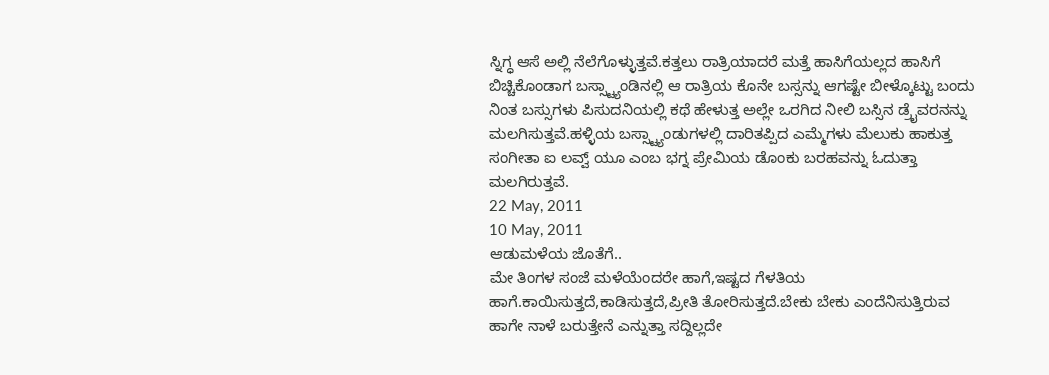ಸ್ನಿಗ್ಧ ಆಸೆ ಅಲ್ಲಿ ನೆಲೆಗೊಳ್ಳುತ್ತವೆ.ಕತ್ತಲು ರಾತ್ರಿಯಾದರೆ ಮತ್ತೆ ಹಾಸಿಗೆಯಲ್ಲದ ಹಾಸಿಗೆ ಬಿಚ್ಚಿಕೊಂಡಾಗ ಬಸ್ಸ್ಟ್ಯಾಂಡಿನಲ್ಲಿ ಆ ರಾತ್ರಿಯ ಕೊನೇ ಬಸ್ಸನ್ನು ಆಗಷ್ಟೇ ಬೀಳ್ಕೊಟ್ಟು ಬಂದು ನಿಂತ ಬಸ್ಸುಗಳು ಪಿಸುದನಿಯಲ್ಲಿ ಕಥೆ ಹೇಳುತ್ತ ಅಲ್ಲೇ ಒರಗಿದ ನೀಲಿ ಬಸ್ಸಿನ ಡ್ರೈವರನನ್ನು ಮಲಗಿಸುತ್ತವೆ.ಹಳ್ಳಿಯ ಬಸ್ಸ್ಟ್ಯಾಂಡುಗಳಲ್ಲಿ ದಾರಿತಪ್ಪಿದ ಎಮ್ಮೆಗಳು ಮೆಲುಕು ಹಾಕುತ್ತ ಸಂಗೀತಾ ಐ ಲವ್ವ್ ಯೂ ಎಂಬ ಭಗ್ನ ಪ್ರೇಮಿಯ ಡೊಂಕು ಬರಹವನ್ನು ಓದುತ್ತಾ ಮಲಗಿರುತ್ತವೆ.
22 May, 2011
10 May, 2011
ಆಡುಮಳೆಯ ಜೊತೆಗೆ..
ಮೇ ತಿಂಗಳ ಸಂಜೆ ಮಳೆಯೆಂದರೇ ಹಾಗೆ,ಇಷ್ಟದ ಗೆಳತಿಯ ಹಾಗೆ.ಕಾಯಿಸುತ್ತದೆ,ಕಾಡಿಸುತ್ತದೆ,ಪ್ರೀತಿ ತೋರಿಸುತ್ತದೆ.ಬೇಕು ಬೇಕು ಎಂದೆನಿಸುತ್ತಿರುವ ಹಾಗೇ ನಾಳೆ ಬರುತ್ತೇನೆ ಎನ್ನುತ್ತಾ ಸದ್ದಿಲ್ಲದೇ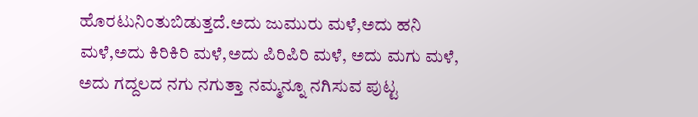ಹೊರಟುನಿಂತುಬಿಡುತ್ತದೆ.ಅದು ಜುಮುರು ಮಳೆ,ಅದು ಹನಿ ಮಳೆ,ಅದು ಕಿರಿಕಿರಿ ಮಳೆ,ಅದು ಪಿರಿಪಿರಿ ಮಳೆ, ಅದು ಮಗು ಮಳೆ, ಅದು ಗದ್ದಲದ ನಗು ನಗುತ್ತಾ ನಮ್ಮನ್ನೂ ನಗಿಸುವ ಪುಟ್ಟ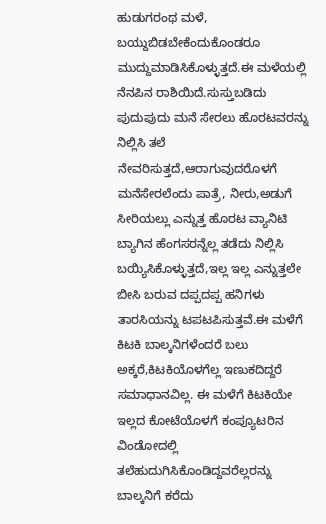ಹುಡುಗರಂಥ ಮಳೆ, ಬಯ್ದುಬಿಡಬೇಕೆಂದುಕೊಂಡರೂ ಮುದ್ದುಮಾಡಿಸಿಕೊಳ್ಳುತ್ತದೆ.ಈ ಮಳೆಯಲ್ಲಿ ನೆನಪಿನ ರಾಶಿಯಿದೆ.ಸುಸ್ತುಬಡಿದು ಪುದುಪುದು ಮನೆ ಸೇರಲು ಹೊರಟವರನ್ನು ನಿಲ್ಲಿಸಿ ತಲೆ ನೇವರಿಸುತ್ತದೆ,ಆರಾಗುವುದರೊಳಗೆ ಮನೆಸೇರಲೆಂದು ಪಾತ್ರೆ, ನೀರು,ಅಡುಗೆ ಸೀರಿಯಲ್ಲು ಎನ್ನುತ್ತ ಹೊರಟ ವ್ಯಾನಿಟಿ ಬ್ಯಾಗಿನ ಹೆಂಗಸರನ್ನೆಲ್ಲ ತಡೆದು ನಿಲ್ಲಿಸಿ ಬಯ್ಯಿಸಿಕೊಳ್ಳುತ್ತದೆ,ಇಲ್ಲ ಇಲ್ಲ ಎನ್ನುತ್ತಲೇ ಬೀಸಿ ಬರುವ ದಪ್ಪದಪ್ಪ ಹನಿಗಳು ತಾರಸಿಯನ್ನು ಟಪಟಪಿಸುತ್ತವೆ.ಈ ಮಳೆಗೆ ಕಿಟಕಿ ಬಾಲ್ಕನಿಗಳೆಂದರೆ ಬಲು ಅಕ್ಕರೆ,ಕಿಟಕಿಯೊಳಗೆಲ್ಲ ಇಣುಕದಿದ್ದರೆ ಸಮಾಧಾನವಿಲ್ಲ. ಈ ಮಳೆಗೆ ಕಿಟಕಿಯೇ ಇಲ್ಲದ ಕೋಟೆಯೊಳಗೆ ಕಂಪ್ಯೂಟರಿನ ವಿಂಡೋದಲ್ಲಿ ತಲೆಹುದುಗಿಸಿಕೊಂಡಿದ್ದವರೆಲ್ಲರನ್ನು ಬಾಲ್ಕನಿಗೆ ಕರೆದು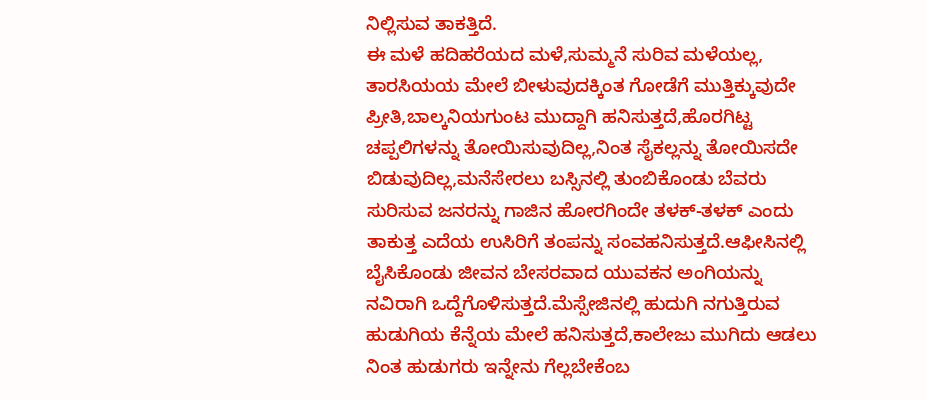ನಿಲ್ಲಿಸುವ ತಾಕತ್ತಿದೆ.
ಈ ಮಳೆ ಹದಿಹರೆಯದ ಮಳೆ,ಸುಮ್ಮನೆ ಸುರಿವ ಮಳೆಯಲ್ಲ, ತಾರಸಿಯಯ ಮೇಲೆ ಬೀಳುವುದಕ್ಕಿಂತ ಗೋಡೆಗೆ ಮುತ್ತಿಕ್ಕುವುದೇ ಪ್ರೀತಿ,ಬಾಲ್ಕನಿಯಗುಂಟ ಮುದ್ದಾಗಿ ಹನಿಸುತ್ತದೆ,ಹೊರಗಿಟ್ಟ ಚಪ್ಪಲಿಗಳನ್ನು ತೋಯಿಸುವುದಿಲ್ಲ,ನಿಂತ ಸೈಕಲ್ಲನ್ನು ತೋಯಿಸದೇ ಬಿಡುವುದಿಲ್ಲ,ಮನೆಸೇರಲು ಬಸ್ಸಿನಲ್ಲಿ ತುಂಬಿಕೊಂಡು ಬೆವರು ಸುರಿಸುವ ಜನರನ್ನು ಗಾಜಿನ ಹೋರಗಿಂದೇ ತಳಕ್-ತಳಕ್ ಎಂದು ತಾಕುತ್ತ ಎದೆಯ ಉಸಿರಿಗೆ ತಂಪನ್ನು ಸಂವಹನಿಸುತ್ತದೆ.ಆಫೀಸಿನಲ್ಲಿ ಬೈಸಿಕೊಂಡು ಜೀವನ ಬೇಸರವಾದ ಯುವಕನ ಅಂಗಿಯನ್ನು ನವಿರಾಗಿ ಒದ್ದೆಗೊಳಿಸುತ್ತದೆ.ಮೆಸ್ಸೇಜಿನಲ್ಲಿ ಹುದುಗಿ ನಗುತ್ತಿರುವ ಹುಡುಗಿಯ ಕೆನ್ನೆಯ ಮೇಲೆ ಹನಿಸುತ್ತದೆ,ಕಾಲೇಜು ಮುಗಿದು ಆಡಲು ನಿಂತ ಹುಡುಗರು ಇನ್ನೇನು ಗೆಲ್ಲಬೇಕೆಂಬ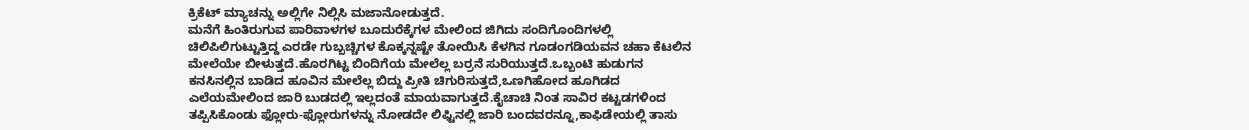ಕ್ರಿಕೆಟ್ ಮ್ಯಾಚನ್ನು ಅಲ್ಲಿಗೇ ನಿಲ್ಲಿಸಿ ಮಜಾನೋಡುತ್ತದೆ.
ಮನೆಗೆ ಹಿಂತಿರುಗುವ ಪಾರಿವಾಳಗಳ ಬೂದುರೆಕ್ಕೆಗಳ ಮೇಲಿಂದ ಜಿಗಿದು ಸಂದಿಗೊಂದಿಗಳಲ್ಲಿ ಚಿಲಿಪಿಲಿಗುಟ್ಟುತ್ತಿದ್ದ ಎರಡೇ ಗುಬ್ಬಚ್ಚಿಗಳ ಕೊಕ್ಕನ್ನಷ್ಟೇ ತೋಯಿಸಿ ಕೆಳಗಿನ ಗೂಡಂಗಡಿಯವನ ಚಹಾ ಕೆಟಲಿನ ಮೇಲೆಯೇ ಬೀಳುತ್ತದೆ.ಹೊರಗಿಟ್ಟ ಬಿಂದಿಗೆಯ ಮೇಲೆಲ್ಲ ಬರ್ರನೆ ಸುರಿಯುತ್ತದೆ.ಒಬ್ಬಂಟಿ ಹುಡುಗನ ಕನಸಿನಲ್ಲಿನ ಬಾಡಿದ ಹೂವಿನ ಮೇಲೆಲ್ಲ ಬಿದ್ದು ಪ್ರೀತಿ ಚಿಗುರಿಸುತ್ತದೆ,ಒಣಗಿಹೋದ ಹೂಗಿಡದ ಎಲೆಯಮೇಲಿಂದ ಜಾರಿ ಬುಡದಲ್ಲಿ ಇಲ್ಲದಂತೆ ಮಾಯವಾಗುತ್ತದೆ.ಕೈಚಾಚಿ ನಿಂತ ಸಾವಿರ ಕಟ್ಟಡಗಳಿಂದ ತಪ್ಪಿಸಿಕೊಂಡು ಫ್ಲೋರು-ಫ್ಲೋರುಗಳನ್ನು ನೋಡದೇ ಲಿಫ್ಟಿನಲ್ಲಿ ಜಾರಿ ಬಂದವರನ್ನೂ,ಕಾಫಿಡೇಯಲ್ಲಿ ತಾಸು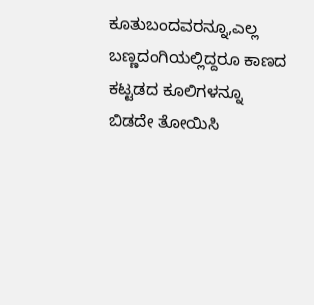ಕೂತುಬಂದವರನ್ನೂ,ಎಲ್ಲ ಬಣ್ಣದಂಗಿಯಲ್ಲಿದ್ದರೂ ಕಾಣದ ಕಟ್ಟಡದ ಕೂಲಿಗಳನ್ನೂ ಬಿಡದೇ ತೋಯಿಸಿ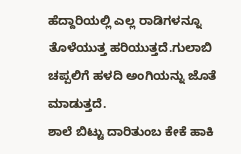ಹೆದ್ದಾರಿಯಲ್ಲಿ ಎಲ್ಲ ರಾಡಿಗಳನ್ನೂ ತೊಳೆಯುತ್ತ ಹರಿಯುತ್ತದೆ.ಗುಲಾಬಿ ಚಪ್ಪಲಿಗೆ ಹಳದಿ ಅಂಗಿಯನ್ನು ಜೊತೆ ಮಾಡುತ್ತದೆ.
ಶಾಲೆ ಬಿಟ್ಟು ದಾರಿತುಂಬ ಕೇಕೆ ಹಾಕಿ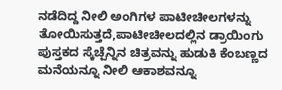ನಡೆದಿದ್ದ ನೀಲಿ ಅಂಗಿಗಳ ಪಾಟೀಚೀಲಗಳನ್ನು ತೋಯಿಸುತ್ತದೆ,ಪಾಟೀಚೀಲದಲ್ಲಿನ ಡ್ರಾಯಿಂಗು ಪುಸ್ತಕದ ಸ್ಕೆಚ್ಪೆನ್ನಿನ ಚಿತ್ರವನ್ನು ಹುಡುಕಿ ಕೆಂಬಣ್ಣದ ಮನೆಯನ್ನೂ ನೀಲಿ ಆಕಾಶವನ್ನೂ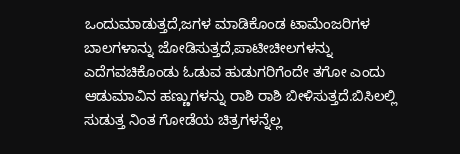ಒಂದುಮಾಡುತ್ತದೆ,ಜಗಳ ಮಾಡಿಕೊಂಡ ಟಾಮೆಂಜರಿಗಳ ಬಾಲಗಳಾನ್ನು ಜೋಡಿಸುತ್ತದೆ,ಪಾಟೀಚೀಲಗಳನ್ನು ಎದೆಗವಚಿಕೊಂಡು ಓಡುವ ಹುಡುಗರಿಗೆಂದೇ ತಗೋ ಎಂದು ಆಡುಮಾವಿನ ಹಣ್ಣುಗಳನ್ನು ರಾಶಿ ರಾಶಿ ಬೀಳಿಸುತ್ತದೆ.ಬಿಸಿಲಲ್ಲಿ ಸುಡುತ್ತ ನಿಂತ ಗೋಡೆಯ ಚಿತ್ರಗಳನ್ನೆಲ್ಲ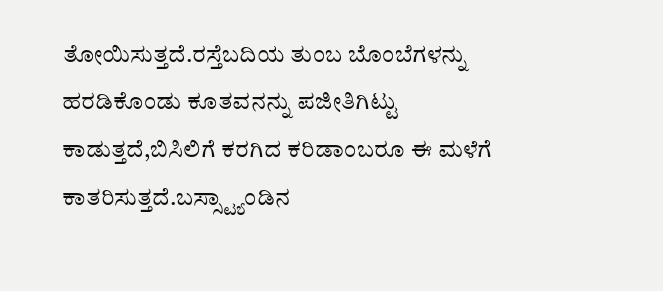ತೋಯಿಸುತ್ತದೆ.ರಸ್ತೆಬದಿಯ ತುಂಬ ಬೊಂಬೆಗಳನ್ನು ಹರಡಿಕೊಂಡು ಕೂತವನನ್ನು ಪಜೀತಿಗಿಟ್ಟು ಕಾಡುತ್ತದೆ,ಬಿಸಿಲಿಗೆ ಕರಗಿದ ಕರಿಡಾಂಬರೂ ಈ ಮಳೆಗೆ ಕಾತರಿಸುತ್ತದೆ.ಬಸ್ಸ್ಟ್ಯಾಂಡಿನ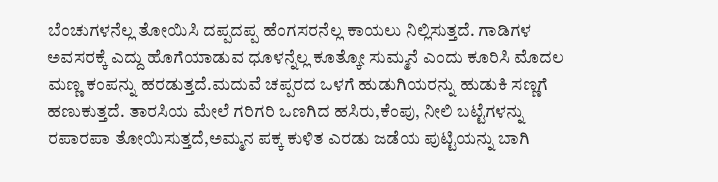ಬೆಂಚುಗಳನೆಲ್ಲ ತೋಯಿಸಿ ದಪ್ಪದಪ್ಪ ಹೆಂಗಸರನೆಲ್ಲ ಕಾಯಲು ನಿಲ್ಲಿಸುತ್ತದೆ. ಗಾಡಿಗಳ ಅವಸರಕ್ಕೆ ಎದ್ದು ಹೊಗೆಯಾಡುವ ಧೂಳನ್ನೆಲ್ಲ ಕೂತ್ಕೋ ಸುಮ್ಮನೆ ಎಂದು ಕೂರಿಸಿ ಮೊದಲ ಮಣ್ಣ ಕಂಪನ್ನು ಹರಡುತ್ತದೆ.ಮದುವೆ ಚಪ್ಪರದ ಒಳಗೆ ಹುಡುಗಿಯರನ್ನು ಹುಡುಕಿ ಸಣ್ಣಗೆ ಹಣುಕುತ್ತದೆ. ತಾರಸಿಯ ಮೇಲೆ ಗರಿಗರಿ ಒಣಗಿದ ಹಸಿರು,ಕೆಂಪು, ನೀಲಿ ಬಟ್ಟೆಗಳನ್ನು ರಪಾರಪಾ ತೋಯಿಸುತ್ತದೆ,ಅಮ್ಮನ ಪಕ್ಕ ಕುಳಿತ ಎರಡು ಜಡೆಯ ಪುಟ್ಟಿಯನ್ನು ಬಾಗಿ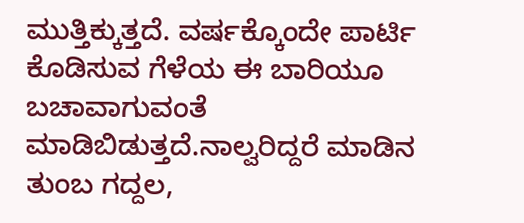ಮುತ್ತಿಕ್ಕುತ್ತದೆ. ವರ್ಷಕ್ಕೊಂದೇ ಪಾರ್ಟಿ ಕೊಡಿಸುವ ಗೆಳೆಯ ಈ ಬಾರಿಯೂ ಬಚಾವಾಗುವಂತೆ ಮಾಡಿಬಿಡುತ್ತದೆ.ನಾಲ್ವರಿದ್ದರೆ ಮಾಡಿನ ತುಂಬ ಗದ್ದಲ,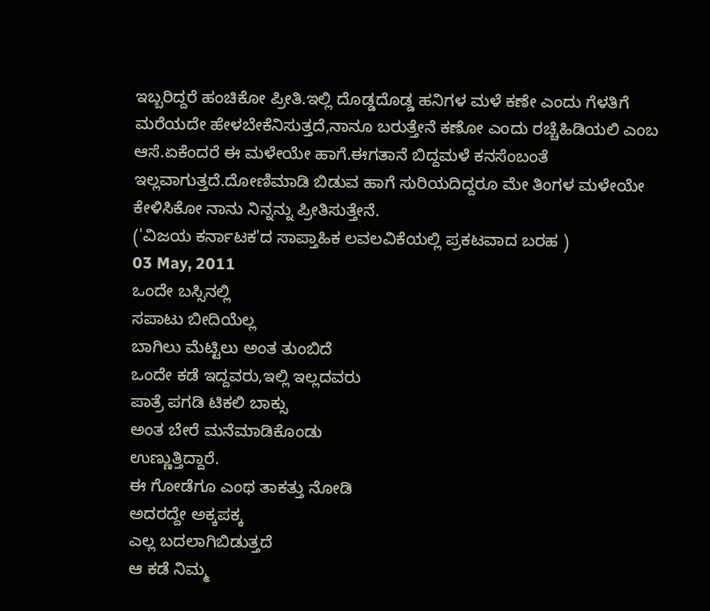ಇಬ್ಬರಿದ್ದರೆ ಹಂಚಿಕೋ ಪ್ರೀತಿ.ಇಲ್ಲಿ ದೊಡ್ಡದೊಡ್ಡ ಹನಿಗಳ ಮಳೆ ಕಣೇ ಎಂದು ಗೆಳತಿಗೆ ಮರೆಯದೇ ಹೇಳಬೇಕೆನಿಸುತ್ತದೆ,ನಾನೂ ಬರುತ್ತೇನೆ ಕಣೋ ಎಂದು ರಚ್ಚೆಹಿಡಿಯಲಿ ಎಂಬ ಆಸೆ.ಏಕೆಂದರೆ ಈ ಮಳೇಯೇ ಹಾಗೆ.ಈಗತಾನೆ ಬಿದ್ದಮಳೆ ಕನಸೆಂಬಂತೆ ಇಲ್ಲವಾಗುತ್ತದೆ.ದೋಣಿಮಾಡಿ ಬಿಡುವ ಹಾಗೆ ಸುರಿಯದಿದ್ದರೂ ಮೇ ತಿಂಗಳ ಮಳೇಯೇ ಕೇಳಿಸಿಕೋ ನಾನು ನಿನ್ನನ್ನು ಪ್ರೀತಿಸುತ್ತೇನೆ.
('ವಿಜಯ ಕರ್ನಾಟಕ'ದ ಸಾಪ್ತಾಹಿಕ ಲವಲವಿಕೆಯಲ್ಲಿ ಪ್ರಕಟವಾದ ಬರಹ )
03 May, 2011
ಒಂದೇ ಬಸ್ಸಿನಲ್ಲಿ
ಸಪಾಟು ಬೀದಿಯೆಲ್ಲ
ಬಾಗಿಲು ಮೆಟ್ಟಿಲು ಅಂತ ತುಂಬಿದೆ
ಒಂದೇ ಕಡೆ ಇದ್ದವರು,ಇಲ್ಲಿ ಇಲ್ಲದವರು
ಪಾತ್ರೆ ಪಗಡಿ ಟಿಕಲಿ ಬಾಕ್ಸು
ಅಂತ ಬೇರೆ ಮನೆಮಾಡಿಕೊಂಡು
ಉಣ್ಣುತ್ತಿದ್ದಾರೆ.
ಈ ಗೋಡೆಗೂ ಎಂಥ ತಾಕತ್ತು ನೋಡಿ
ಅದರದ್ದೇ ಅಕ್ಕಪಕ್ಕ
ಎಲ್ಲ ಬದಲಾಗಿಬಿಡುತ್ತದೆ
ಆ ಕಡೆ ನಿಮ್ಮ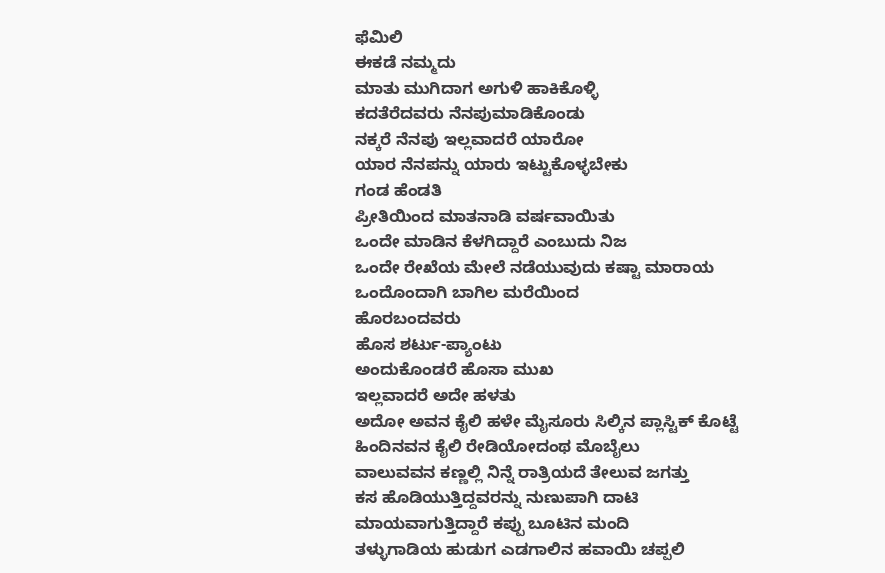ಫೆಮಿಲಿ
ಈಕಡೆ ನಮ್ಮದು
ಮಾತು ಮುಗಿದಾಗ ಅಗುಳಿ ಹಾಕಿಕೊಳ್ಳಿ
ಕದತೆರೆದವರು ನೆನಪುಮಾಡಿಕೊಂಡು
ನಕ್ಕರೆ ನೆನಪು ಇಲ್ಲವಾದರೆ ಯಾರೋ
ಯಾರ ನೆನಪನ್ನು ಯಾರು ಇಟ್ಟುಕೊಳ್ಳಬೇಕು
ಗಂಡ ಹೆಂಡತಿ
ಪ್ರೀತಿಯಿಂದ ಮಾತನಾಡಿ ವರ್ಷವಾಯಿತು
ಒಂದೇ ಮಾಡಿನ ಕೆಳಗಿದ್ದಾರೆ ಎಂಬುದು ನಿಜ
ಒಂದೇ ರೇಖೆಯ ಮೇಲೆ ನಡೆಯುವುದು ಕಷ್ಟಾ ಮಾರಾಯ
ಒಂದೊಂದಾಗಿ ಬಾಗಿಲ ಮರೆಯಿಂದ
ಹೊರಬಂದವರು
ಹೊಸ ಶರ್ಟು-ಪ್ಯಾಂಟು
ಅಂದುಕೊಂಡರೆ ಹೊಸಾ ಮುಖ
ಇಲ್ಲವಾದರೆ ಅದೇ ಹಳತು
ಅದೋ ಅವನ ಕೈಲಿ ಹಳೇ ಮೈಸೂರು ಸಿಲ್ಕಿನ ಪ್ಲಾಸ್ಟಿಕ್ ಕೊಟ್ಟೆ
ಹಿಂದಿನವನ ಕೈಲಿ ರೇಡಿಯೋದಂಥ ಮೊಬೈಲು
ವಾಲುವವನ ಕಣ್ಣಲ್ಲಿ ನಿನ್ನೆ ರಾತ್ರಿಯದೆ ತೇಲುವ ಜಗತ್ತು
ಕಸ ಹೊಡಿಯುತ್ತಿದ್ದವರನ್ನು ನುಣುಪಾಗಿ ದಾಟಿ
ಮಾಯವಾಗುತ್ತಿದ್ದಾರೆ ಕಪ್ಪು ಬೂಟಿನ ಮಂದಿ
ತಳ್ಳುಗಾಡಿಯ ಹುಡುಗ ಎಡಗಾಲಿನ ಹವಾಯಿ ಚಪ್ಪಲಿ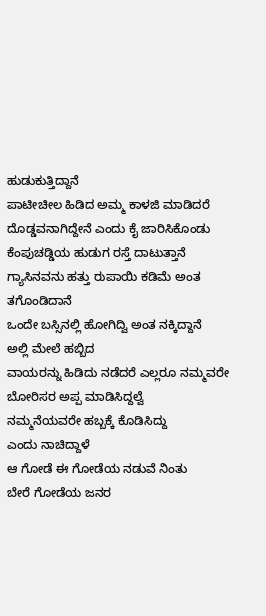ಹುಡುಕುತ್ತಿದ್ದಾನೆ
ಪಾಟೀಚೀಲ ಹಿಡಿದ ಅಮ್ಮ ಕಾಳಜಿ ಮಾಡಿದರೆ
ದೊಡ್ಡವನಾಗಿದ್ದೇನೆ ಎಂದು ಕೈ ಜಾರಿಸಿಕೊಂಡು
ಕೆಂಪುಚಡ್ಡಿಯ ಹುಡುಗ ರಸ್ತೆ ದಾಟುತ್ತಾನೆ
ಗ್ಯಾಸಿನವನು ಹತ್ತು ರುಪಾಯಿ ಕಡಿಮೆ ಅಂತ ತಗೊಂಡಿದಾನೆ
ಒಂದೇ ಬಸ್ಸಿನಲ್ಲಿ ಹೋಗಿದ್ವಿ ಅಂತ ನಕ್ಕಿದ್ದಾನೆ
ಅಲ್ಲಿ ಮೇಲೆ ಹಬ್ಬಿದ
ವಾಯರನ್ನು ಹಿಡಿದು ನಡೆದರೆ ಎಲ್ಲರೂ ನಮ್ಮವರೇ
ಬೋರಿಸರ ಅಪ್ಪ ಮಾಡಿಸಿದ್ದಲ್ವೆ
ನಮ್ಮನೆಯವರೇ ಹಬ್ಬಕ್ಕೆ ಕೊಡಿಸಿದ್ದು
ಎಂದು ನಾಚಿದ್ದಾಳೆ
ಆ ಗೋಡೆ ಈ ಗೋಡೆಯ ನಡುವೆ ನಿಂತು
ಬೇರೆ ಗೋಡೆಯ ಜನರ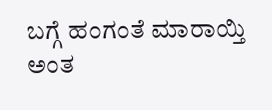ಬಗ್ಗೆ ಹಂಗಂತೆ ಮಾರಾಯ್ತಿ
ಅಂತ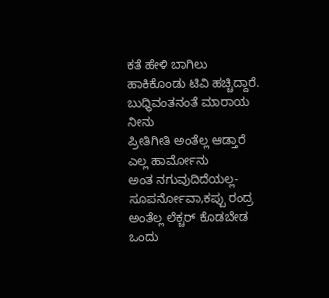ಕತೆ ಹೇಳಿ ಬಾಗಿಲು ಹಾಕಿಕೊಂಡು ಟಿವಿ ಹಚ್ಚಿದ್ದಾರೆ.
ಬುಧ್ಧಿವಂತನಂತೆ ಮಾರಾಯ ನೀನು
ಪ್ರೀತಿಗೀತಿ ಅಂತೆಲ್ಲ ಆಡ್ತಾರೆ ಎಲ್ಲ ಹಾರ್ಮೋನು
ಅಂತ ನಗುವುದಿದೆಯಲ್ಲ-
ಸೂಪರ್ನೋವಾ,ಕಪ್ಪು ರಂದ್ರ ಅಂತೆಲ್ಲ ಲೆಕ್ಚರ್ ಕೊಡಬೇಡ
ಒಂದು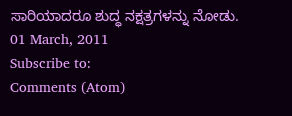ಸಾರಿಯಾದರೂ ಶುದ್ಧ ನಕ್ಷತ್ರಗಳನ್ನು ನೋಡು.
01 March, 2011
Subscribe to:
Comments (Atom)